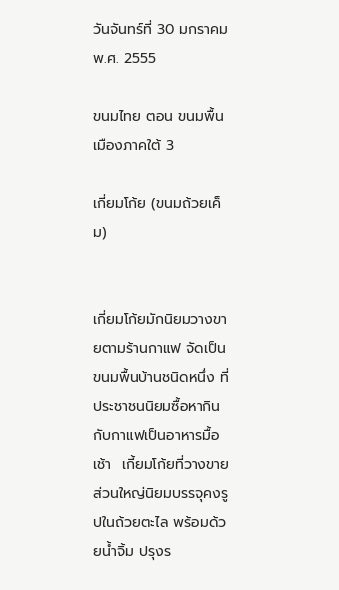วันจันทร์ที่ 30 มกราคม พ.ศ. 2555

ขนมไทย ตอน ขนมพื้นเมืองภาคใต้ 3

เกี่ยมโก้ย (ขนมถ้วยเค็ม)


เกี่ยมโก้ยมักนิยมวางขายตามร้านกาแฟ จัดเป็นขนมพื้นบ้านชนิดหนึ่ง ที่ประชาชนนิยมซื้อหากินกับกาแฟเป็นอาหารมื้อเช้า  เกี้ยมโก้ยที่วางขายส่วนใหญ่นิยมบรรจุคงรูปในถ้วยตะไล พร้อมด้วยน้ำจิ้ม ปรุงร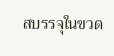สบรรจุในขวด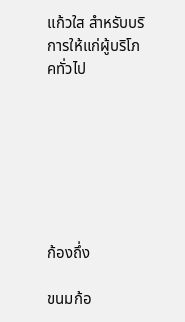แก้วใส สำหรับบริการให้แก่ผู้บริโภคทั่วไป







ก้องถึ่ง

ขนมก้อ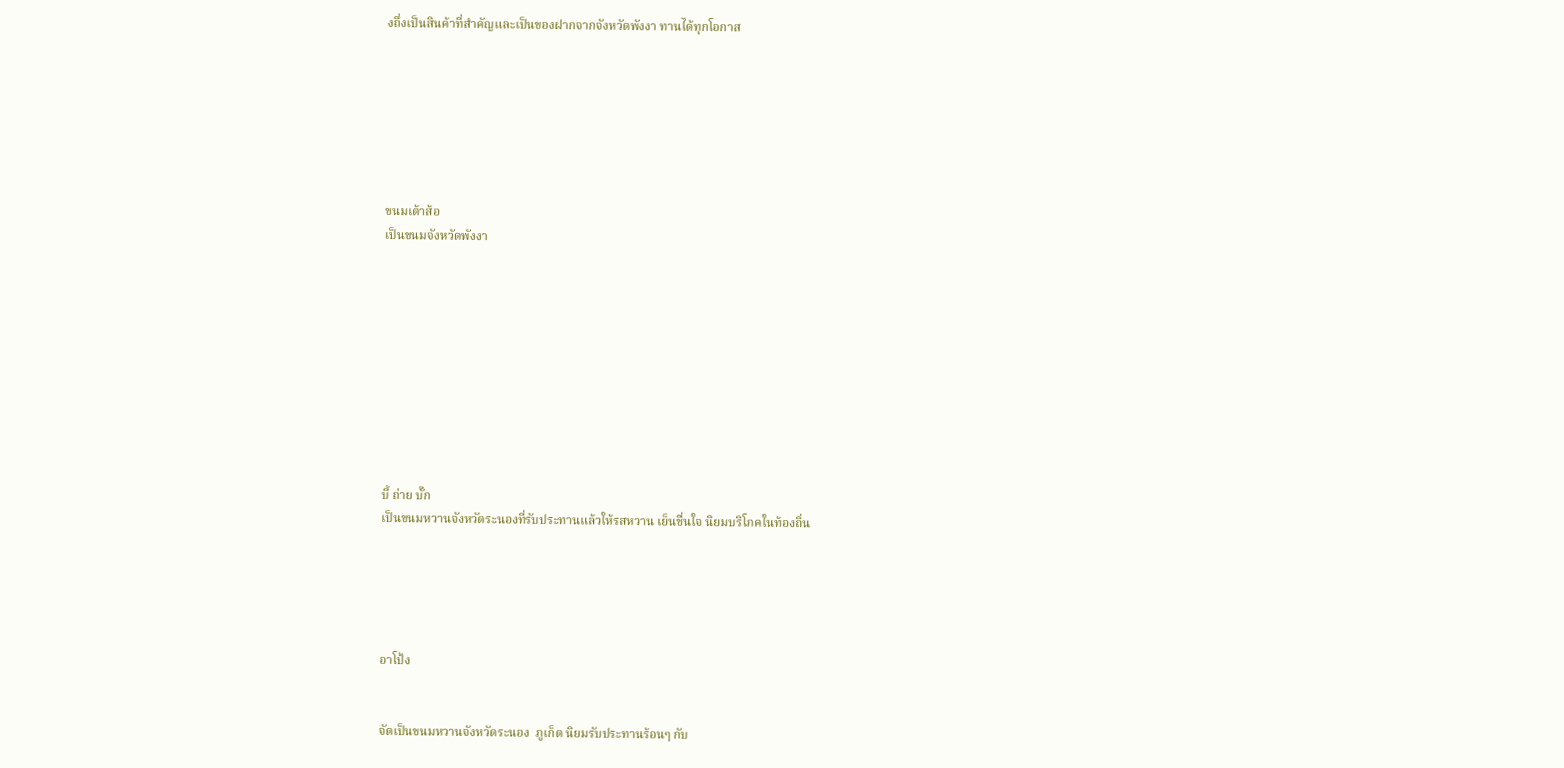งถึ่งเป็นสินค้าที่สำคัญและเป็นของฝากจากจังหวัดพังงา ทานได้ทุกโอกาส







ขนมเต้าส้อ
เป็นขนมจังหวัดพังงา










บี้ ถ่าย บั๊ก
เป็นขนมหวานจังหวัดระนองที่รับประทานแล้วให้รสหวาน เย็นชื่นใจ นิยมบริโภคในท้องถิ่น





อาโป้ง


จัดเป็นขนมหวานจังหวัดระนอง  ภูเก็ต นิยมรับประทานร้อนๆ กับ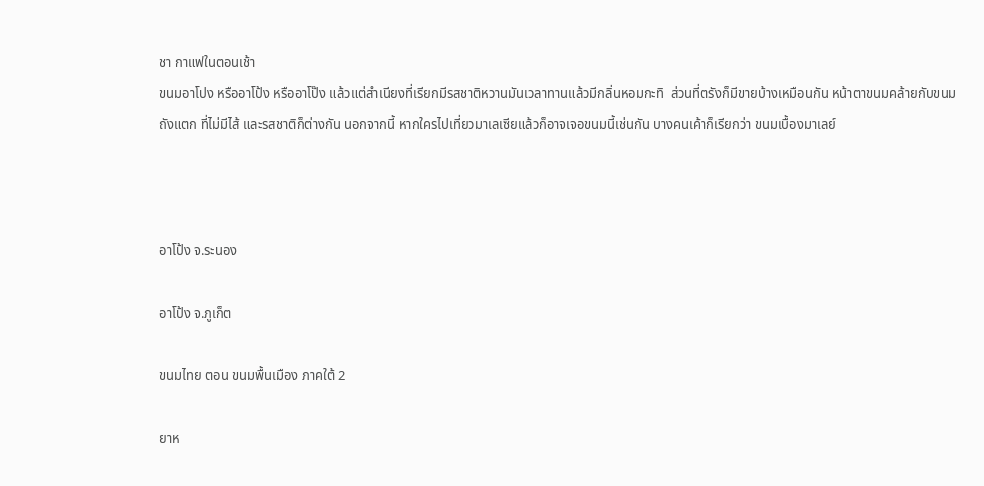ชา กาแฟในตอนเช้า
ขนมอาโปง หรืออาโป้ง หรืออาโป๊ง แล้วแต่สำเนียงที่เรียกมีรสชาติหวานมันเวลาทานแล้วมีกลิ่นหอมกะทิ  ส่วนที่ตรังก็มีขายบ้างเหมือนกัน หน้าตาขนมคล้ายกับขนมถังแตก ที่ไม่มีไส้ และรสชาติก็ต่างกัน นอกจากนี้ หากใครไปเที่ยวมาเลเซียแล้วก็อาจเจอขนมนี้เช่นกัน บางคนเค้าก็เรียกว่า ขนมเบื้องมาเลย์



อาโป้ง จ.ระนอง

อาโป้ง จ.ภูเก็ต

ขนมไทย ตอน ขนมพื้นเมือง ภาคใต้ 2

ยาห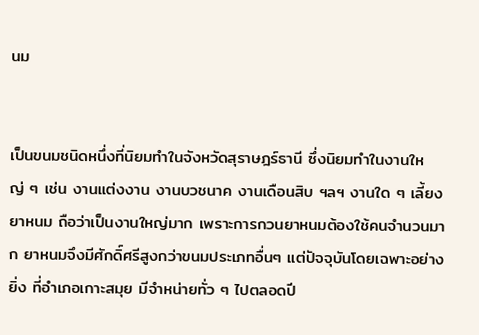นม


เป็นขนมชนิดหนึ่งที่นิยมทำในจังหวัดสุราษฎร์ธานี ซึ่งนิยมทำในงานใหญ่ ๆ เช่น งานแต่งงาน งานบวชนาค งานเดือนสิบ ฯลฯ งานใด ๆ เลี้ยงยาหนม ถือว่าเป็นงานใหญ่มาก เพราะการกวนยาหนมต้องใช้คนจำนวนมาก ยาหนมจึงมีศักดิ์ศรีสูงกว่าขนมประเภทอื่นๆ แต่ปัจจุบันโดยเฉพาะอย่างยิ่ง ที่อำเภอเกาะสมุย มีจำหน่ายทั่ว ๆ ไปตลอดปี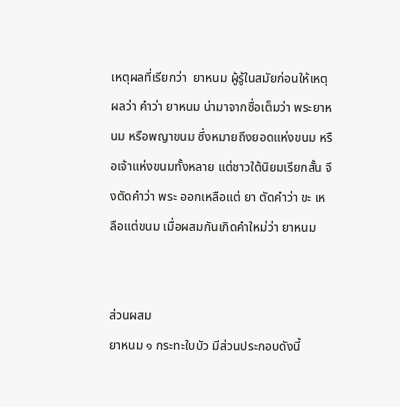เหตุผลที่เรียกว่า  ยาหนม ผู้รู้ในสมัยก่อนให้เหตุผลว่า คำว่า ยาหนม น่ามาจากชื่อเต็มว่า พระยาหนม หรือพญาขนม ซึ่งหมายถึงยอดแห่งขนม หรือเจ้าแห่งขนมทั้งหลาย แต่ชาวใต้นิยมเรียกสั้น จึงตัดคำว่า พระ ออกเหลือแต่ ยา ตัดคำว่า ขะ เหลือแต่ขนม เมื่อผสมกันเกิดคำใหม่ว่า ยาหนม


ส่วนผสม
ยาหนม ๑ กระทะใบบัว มีส่วนประกอบดังนี้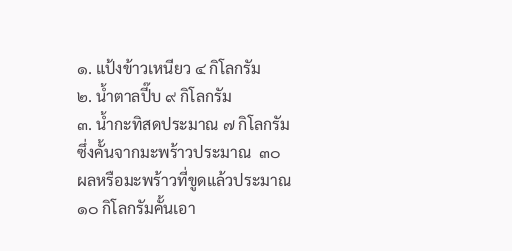๑. แป้งข้าวเหนียว ๔ กิโลกรัม
๒. น้ำตาลปี๊บ ๙ กิโลกรัม
๓. น้ำกะทิสดประมาณ ๗ กิโลกรัมซึ่งคั้นจากมะพร้าวประมาณ  ๓๐  ผลหรือมะพร้าวที่ขูดแล้วประมาณ ๑๐ กิโลกรัมคั้นเอา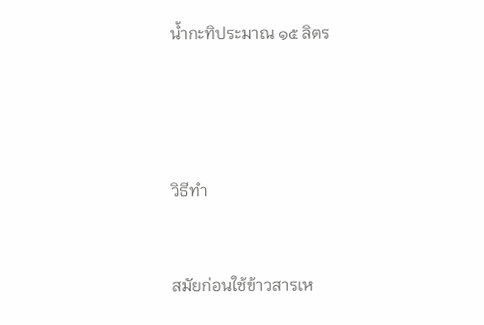น้ำกะทิประมาณ ๑๕ ลิตร




วิธีทำ


สมัยก่อนใช้ข้าวสารเห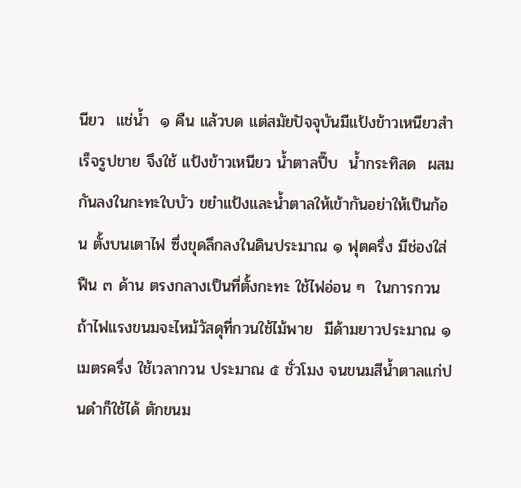นียว  แช่น้ำ  ๑ คืน แล้วบด แต่สมัยปัจจุบันมีแป้งข้าวเหนียวสำเร็จรูปขาย จึงใช้ แป้งข้าวเหนียว น้ำตาลปี๊บ  น้ำกระทิสด  ผสมกันลงในกะทะใบบัว ขยำแป้งและน้ำตาลให้เข้ากันอย่าให้เป็นก้อน ตั้งบนเตาไฟ ซึ่งขุดลึกลงในดินประมาณ ๑ ฟุตครึ่ง มีช่องใส่ฟืน ๓ ด้าน ตรงกลางเป็นที่ตั้งกะทะ ใช้ไฟอ่อน ๆ  ในการกวน  ถ้าไฟแรงขนมจะไหม้วัสดุที่กวนใช้ไม้พาย  มีด้ามยาวประมาณ ๑ เมตรครึ่ง ใช้เวลากวน ประมาณ ๕ ชั่วโมง จนขนมสีน้ำตาลแก่ปนดำก็ใช้ได้ ตักขนม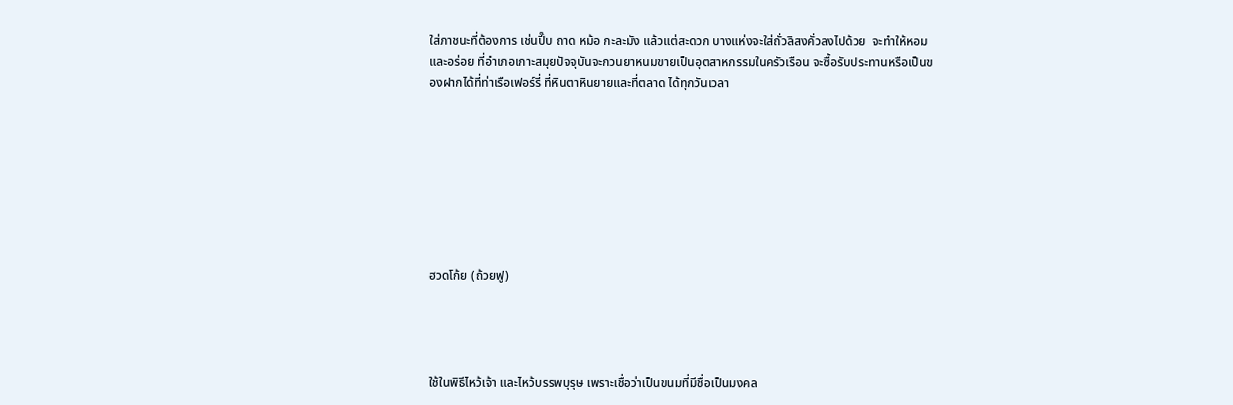ใส่ภาชนะที่ต้องการ เช่นปี๊บ ถาด หม้อ กะละมัง แล้วแต่สะดวก บางแห่งจะใส่ถั่วลิสงคั่วลงไปด้วย  จะทำให้หอมและอร่อย ที่อำเภอเกาะสมุยปัจจุบันจะกวนยาหนมขายเป็นอุตสาหกรรมในครัวเรือน จะซื้อรับประทานหรือเป็นของฝากได้ที่ท่าเรือเฟอร์รี่ ที่หินตาหินยายและที่ตลาด ได้ทุกวันเวลา








ฮวดโก้ย (ถ้วยฟู)




ใช้ในพิธีไหว้เจ้า และไหว้บรรพบุรุษ เพราะเชื่อว่าเป็นขนมที่มีชื่อเป็นมงคล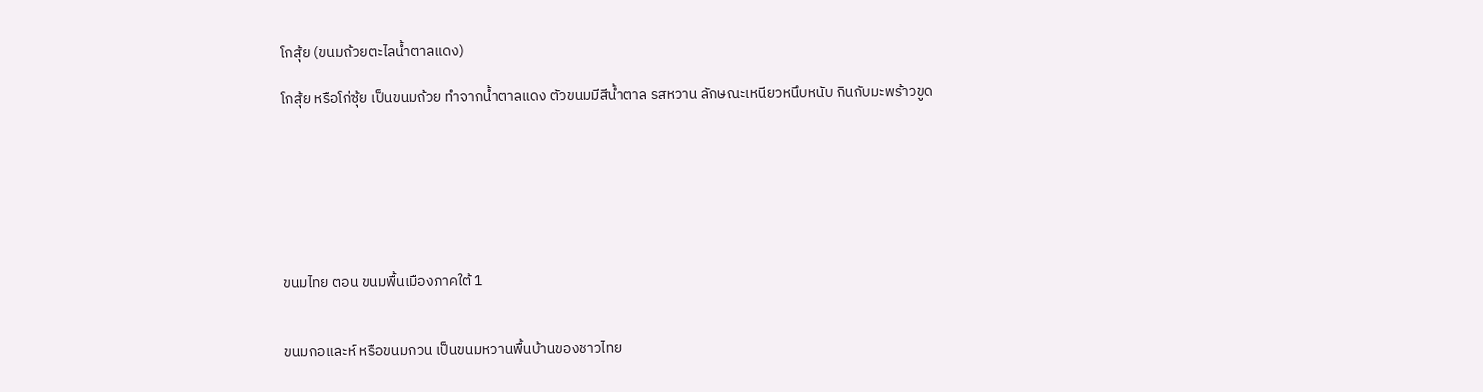โกสุ้ย (ขนมถ้วยตะไลน้ำตาลแดง)

โกสุ้ย หรือโก่ซุ้ย เป็นขนมถ้วย ทำจากน้ำตาลแดง ตัวขนมมีสีน้ำตาล รสหวาน ลักษณะเหนียวหนึบหนับ กินกับมะพร้าวขูด







ขนมไทย ตอน ขนมพื้นเมืองภาคใต้ 1


ขนมกอและห์ หรือขนมกวน เป็นขนมหวานพื้นบ้านของชาวไทย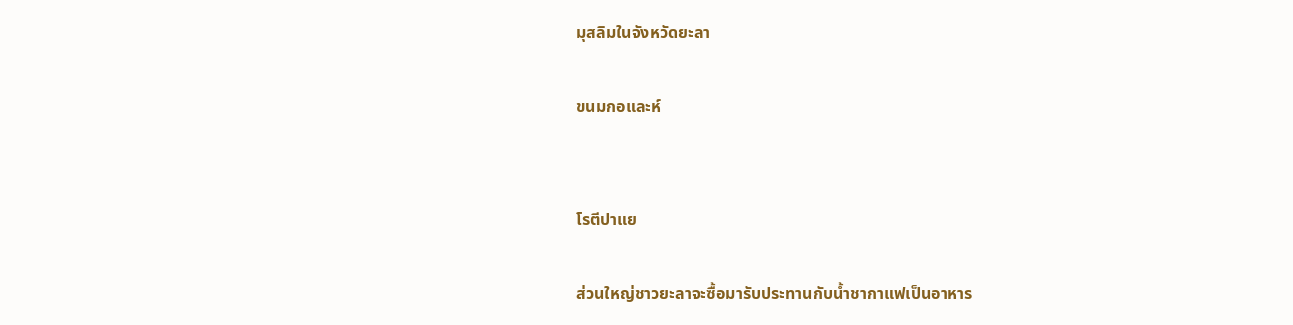มุสลิมในจังหวัดยะลา

ขนมกอและห์


โรตีปาแย

ส่วนใหญ่ชาวยะลาจะซื้อมารับประทานกับน้ำชากาแฟเป็นอาหาร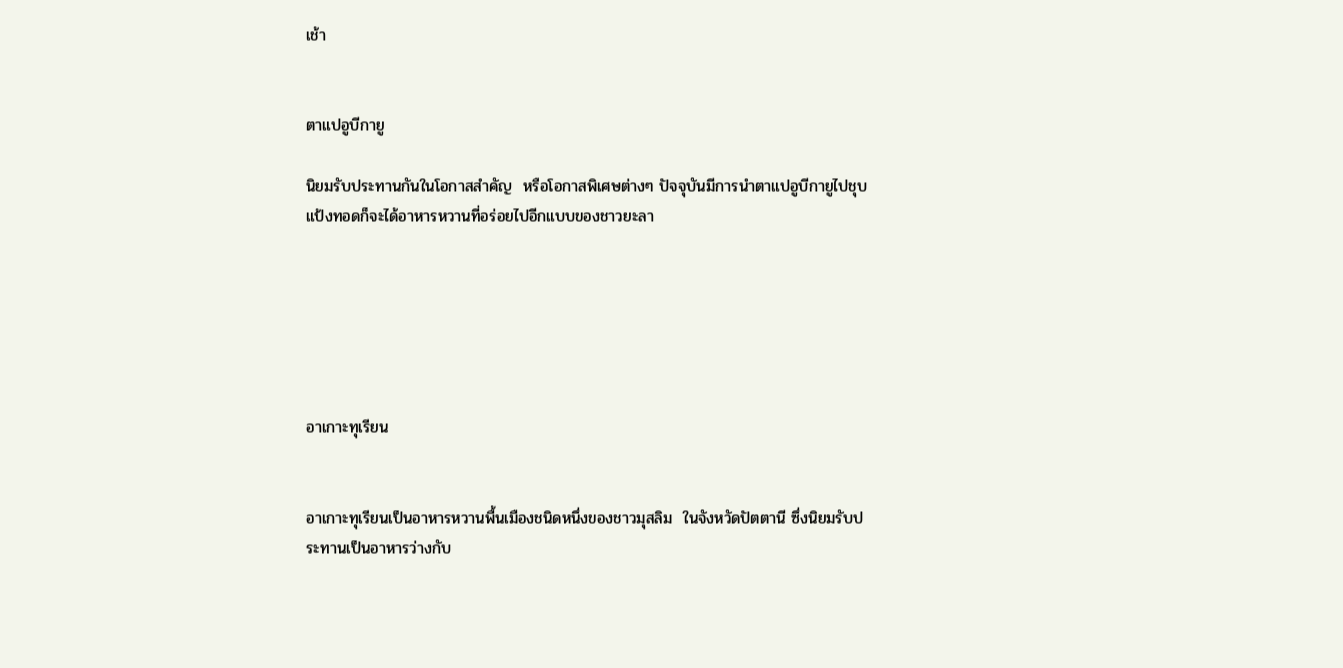เช้า


ตาแปอูบีกายู

นิยมรับประทานกันในโอกาสสำคัญ  หรือโอกาสพิเศษต่างๆ ปัจจุบันมีการนำตาแปอูบีกายูไปชุบแป้งทอดก็จะได้อาหารหวานที่อร่อยไปอีกแบบของชาวยะลา






อาเกาะทุเรียน


อาเกาะทุเรียนเป็นอาหารหวานพื้นเมืองชนิดหนึ่งของชาวมุสลิม  ในจังหวัดปัตตานี ซึ่งนิยมรับประทานเป็นอาหารว่างกับ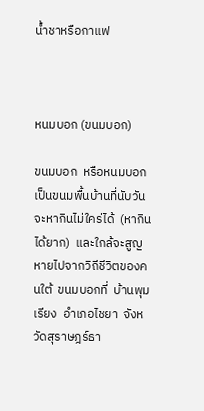น้ำชาหรือกาแฟ



หนมบอก (ขนมบอก)

ขนมบอก  หรือหนมบอก  เป็นขนมพื้นบ้านที่นับวันจะหากินไม่ใคร่ได้  (หากินได้ยาก)  และใกล้จะสูญหายไปจากวิถีชีวิตของคนใต้  ขนมบอกที่  บ้านพุมเรียง  อำเภอไชยา  จังหวัดสุราษฎร์ธา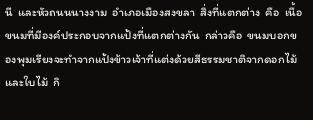นี  และหัวถนนนางงาม  อำเภอเมืองสงขลา  สิ่งที่แตกต่าง  คือ  เนื้อขนมที่มีองค์ประกอบจากแป้งที่แตกต่างกัน  กล่าวคือ  ขนมบอกของพุมเรียงจะทำจากแป้งข้าวเจ้าที่แต่งด้วยสีธรรมชาติจากดอกไม้  และใบไม้  กิ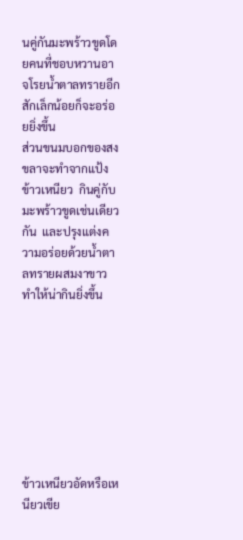นคู่กันมะพร้าวขูดโดยคนที่ชอบหวานอาจโรยน้ำตาลทรายอีกสักเล็กน้อยก็จะอร่อยยิ่งขึ้น
ส่วนขนมบอกของสงขลาจะทำจากแป้งข้าวเหนียว  กินคู่กับมะพร้าวขูดเช่นเดียวกัน  และปรุงแต่งความอร่อยด้วยน้ำตาลทรายผสมงาขาวทำให้น่ากินยิ่งขึ้น








ข้าวเหนียวอัดหรือเหนียวเขีย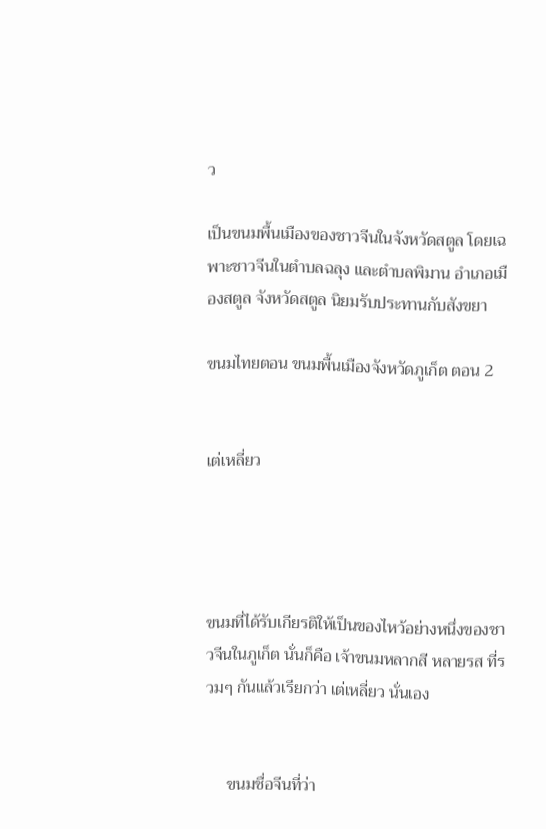ว

เป็นขนมพื้นเมืองของชาวจีนในจังหวัดสตูล โดยเฉพาะชาวจีนในตำบลฉลุง และตำบลพิมาน อำเภอเมืองสตูล จังหวัดสตูล นิยมรับประทานกับสังขยา

ขนมไทยตอน ขนมพื้นเมืองจังหวัดภูเก็ต ตอน 2


เต่เหลี่ยว




ขนมที่ได้รับเกียรติให้เป็นของไหว้อย่างหนึ่งของชาวจีนในภูเก็ต นั่นก็คือ เจ้าขนมหลากสี หลายรส ที่รวมๆ กันแล้วเรียกว่า เต่เหลี่ยว นั่นเอง


     ขนมชื่อจีนที่ว่า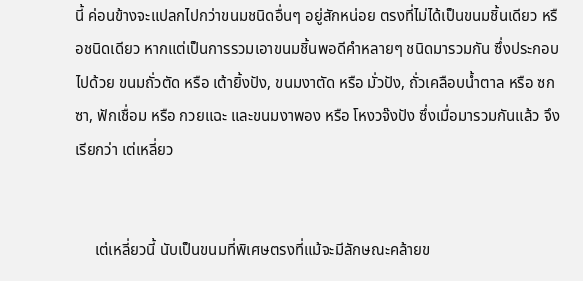นี้ ค่อนข้างจะแปลกไปกว่าขนมชนิดอื่นๆ อยู่สักหน่อย ตรงที่ไม่ได้เป็นขนมชิ้นเดียว หรือชนิดเดียว หากแต่เป็นการรวมเอาขนมชิ้นพอดีคำหลายๆ ชนิดมารวมกัน ซึ่งประกอบไปด้วย ขนมถั่วตัด หรือ เต้ายิ้งปัง, ขนมงาตัด หรือ มั่วปัง, ถั่วเคลือบน้ำตาล หรือ ซกซา, ฟักเชื่อม หรือ กวยแฉะ และขนมงาพอง หรือ โหงวจ๊งปัง ซึ่งเมื่อมารวมกันแล้ว จึงเรียกว่า เต่เหลี่ยว


     เต่เหลี่ยวนี้ นับเป็นขนมที่พิเศษตรงที่แม้จะมีลักษณะคล้ายข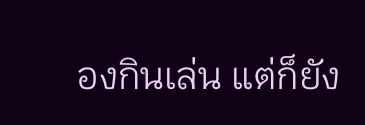องกินเล่น แต่ก็ยัง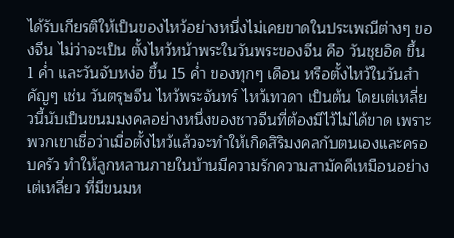ได้รับเกียรติให้เป็นของไหว้อย่างหนึ่งไม่เคยขาดในประเพณีต่างๆ ของจีน ไม่ว่าจะเป็น ตั้งไหว้หน้าพระในวันพระของจีน คือ วันชุยอิด ขึ้น 1 ค่ำ และวันจับหง่อ ขึ้น 15 ค่ำ ของทุกๆ เดือน หรือตั้งไหว้ในวันสำคัญๆ เช่น วันตรุษจีน ไหว้พระจันทร์ ไหว้เทวดา เป็นต้น โดยเต่เหลี่ยวนี้นับเป็นขนมมงคลอย่างหนึ่งของชาวจีนที่ต้องมีไว้ไม่ได้ขาด เพราะพวกเขาเชื่อว่าเมื่อตั้งไหว้แล้วจะทำให้เกิดสิริมงคลกับตนเองและครอบครัว ทำให้ลูกหลานภายในบ้านมีความรักความสามัคคีเหมือนอย่างเต่เหลี่ยว ที่มีขนมห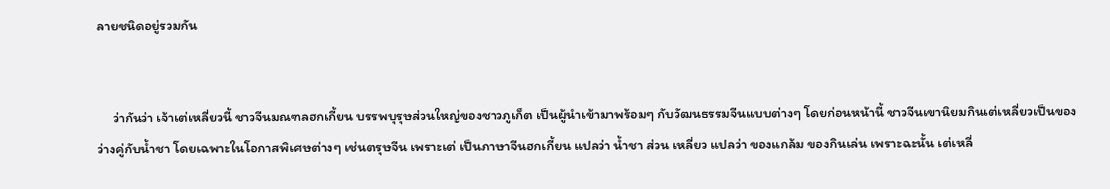ลายชนิดอยู่รวมกัน


     ว่ากันว่า เจ้าเต่เหลี่ยวนี้ ชาวจีนมณฑลฮกเกี้ยน บรรพบุรุษส่วนใหญ่ของชาวภูเก็ต เป็นผู้นำเข้ามาพร้อมๆ กับวัฒนธรรมจีนแบบต่างๆ โดยก่อนหน้านี้ ชาวจีนเขานิยมกินเต่เหลี่ยวเป็นของว่างคู่กับน้ำชา โดยเฉพาะในโอกาสพิเศษต่างๆ เช่นตรุษจีน เพราะเต่ เป็นภาษาจีนฮกเกี้ยน แปลว่า น้ำชา ส่วน เหลี่ยว แปลว่า ของแกล้ม ของกินเล่น เพราะฉะนั้น เต่เหลี่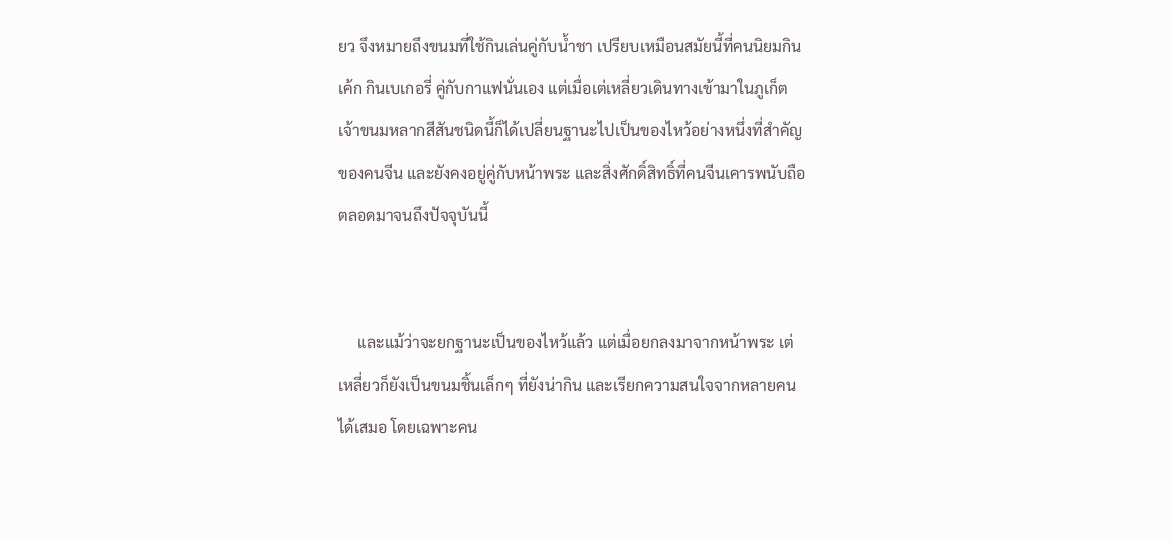ยว จึงหมายถึงขนมที่ใช้กินเล่นคู่กับน้ำชา เปรียบเหมือนสมัยนี้ที่คนนิยมกินเค้ก กินเบเกอรี่ คู่กับกาแฟนั่นเอง แต่เมื่อเต่เหลี่ยวเดินทางเข้ามาในภูเก็ต เจ้าขนมหลากสีสันชนิดนี้ก็ได้เปลี่ยนฐานะไปเป็นของไหว้อย่างหนึ่งที่สำคัญของคนจีน และยังคงอยู่คู่กับหน้าพระ และสิ่งศักดิ์สิทธิ์ที่คนจีนเคารพนับถือตลอดมาจนถึงปัจจุบันนี้


     และแม้ว่าจะยกฐานะเป็นของไหว้แล้ว แต่เมื่อยกลงมาจากหน้าพระ เต่เหลี่ยวก็ยังเป็นขนมชิ้นเล็กๆ ที่ยังน่ากิน และเรียกความสนใจจากหลายคนได้เสมอ โดยเฉพาะคน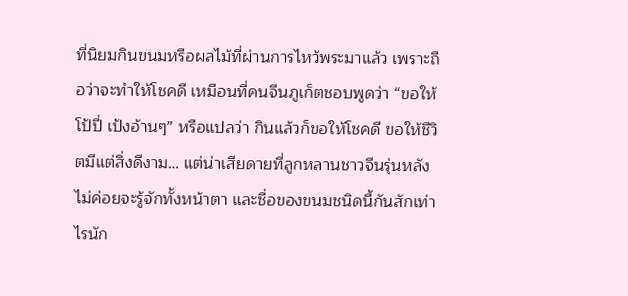ที่นิยมกินขนมหรือผลไม้ที่ผ่านการไหว้พระมาแล้ว เพราะถือว่าจะทำให้โชคดี เหมือนที่คนจีนภูเก็ตชอบพูดว่า “ขอให้โป้ปี่ เป้งอ้านๆ” หรือแปลว่า กินแล้วก็ขอให้โชคดี ขอให้ชีวิตมีแต่สิ่งดีงาม… แต่น่าเสียดายที่ลูกหลานชาวจีนรุ่นหลัง ไม่ค่อยจะรู้จักทั้งหน้าตา และชื่อของขนมชนิดนี้กันสักเท่าไรนัก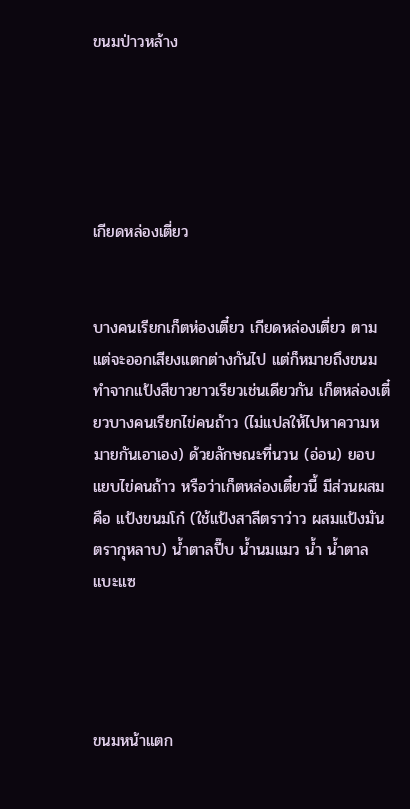ขนมป่าวหล้าง





เกียดหล่องเตี่ยว


บางคนเรียกเก็ตห่องเตี๋ยว เกียดหล่องเตี่ยว ตามแต่จะออกเสียงแตกต่างกันไป แต่ก็หมายถึงขนมทำจากแป้งสีขาวยาวเรียวเช่นเดียวกัน เก็ตหล่องเตี๋ยวบางคนเรียกไข่คนถ้าว (ไม่แปลให้ไปหาความหมายกันเอาเอง) ด้วยลักษณะที่นวน (อ่อน) ยอบแยบไข่คนถ้าว หรือว่าเก็ตหล่องเตี๋ยวนี้ มีส่วนผสมคือ แป้งขนมโก๋ (ใช้แป้งสาลีตราว่าว ผสมแป้งมันตรากุหลาบ) น้ำตาลปี๊บ น้ำนมแมว น้ำ น้ำตาลแบะแซ




ขนมหน้าแตก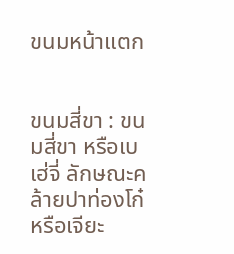ขนมหน้าแตก


ขนมสี่ขา : ขนมสี่ขา หรือเบเฮ่จี่ ลักษณะคล้ายปาท่องโก๋หรือเจียะ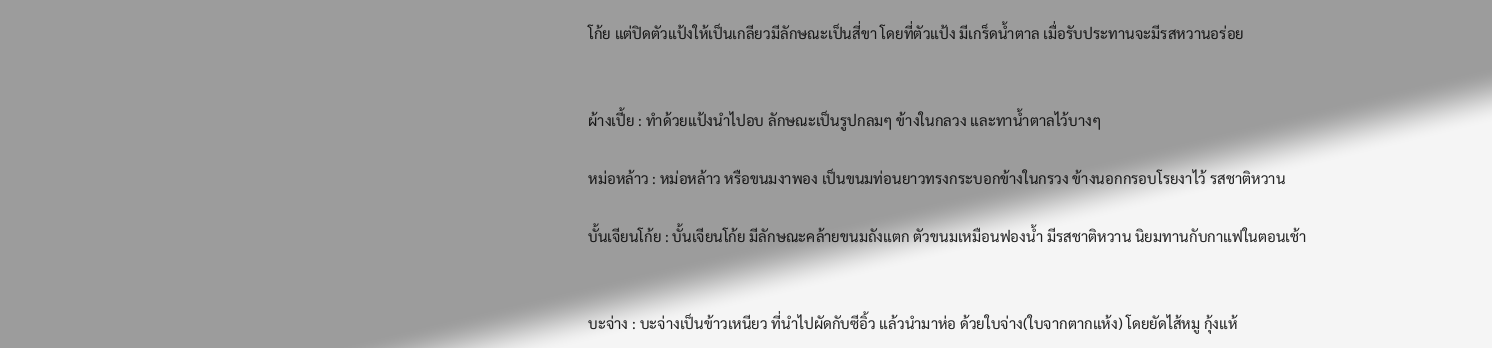โก้ย แต่ปิดตัวแป้งให้เป็นเกลียวมีลักษณะเป็นสี่ขา โดยที่ตัวแป้ง มีเกร็ดน้ำตาล เมื่อรับประทานจะมีรสหวานอร่อย


ผ้างเปี้ย : ทำด้วยแป้งนำไปอบ ลักษณะเป็นรูปกลมๆ ข้างในกลวง และทาน้ำตาลไว้บางๆ

หม่อหล้าว : หม่อหล้าว หรือขนมงาพอง เป็นขนมท่อนยาวทรงกระบอกข้างในกรวง ข้างนอกกรอบโรยงาไว้ รสชาติหวาน

บั้นเจียนโก้ย : บั้นเจียนโก้ย มีลักษณะคล้ายขนมถังแตก ตัวขนมเหมือนฟองน้ำ มีรสชาติหวาน นิยมทานกับกาแฟในตอนเช้า


บะจ่าง : บะจ่างเป็นข้าวเหนียว ที่นำไปผัดกับซีอิ้ว แล้วนำมาห่อ ด้วยใบจ่าง(ใบจากตากแห้ง) โดยยัดไส้หมู กุ้งแห้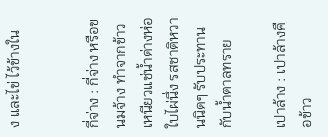ง และไข่ ไว้ข้างใน


กี่จ่าง : กี่จ่าง หรือขนมจ้าง ทำจากข้าวเหนียวแช่น้ำด่างห่อใบไผ่นึ่ง รสชาติหวานนิดๆ รับประทานกับน้ำตาลทราย

เปาล้าง : เปาล้างคือข้าว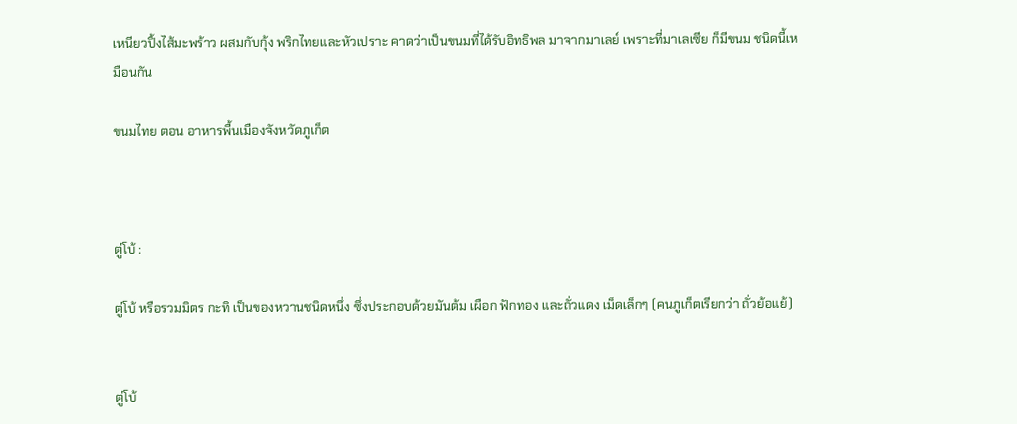เหนียวปิ้งไส้มะพร้าว ผสมกับกุ้ง พริกไทยและหัวเปราะ คาดว่าเป็นขนมที่ได้รับอิทธิพล มาจากมาเลย์ เพราะที่มาเลเซีย ก็มีขนม ชนิดนี้เหมือนกัน

ขนมไทย ตอน อาหารพื้นเมืองจังหวัดภูเก็ต



ตู่โบ้ :

ตู่โบ้ หรือรวมมิตร กะทิ เป็นของหวานชนิดหนึ่ง ซึ่งประกอบด้วยมันต้ม เผือก ฟักทอง และถั่วแดง เม็ดเล็กๆ (คนภูเก็ตเรียกว่า ถั่วย้อแย้)


ตู่โบ้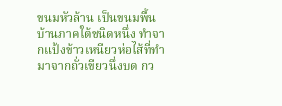ขนมหัวล้าน เป็นขนมพื้นบ้านภาคใต้ชนิดหนึ่ง ทำจากแป้งข้าวเหนียวห่อไส้ที่ทำมาจากถั่วเขียวนึ่งบด กว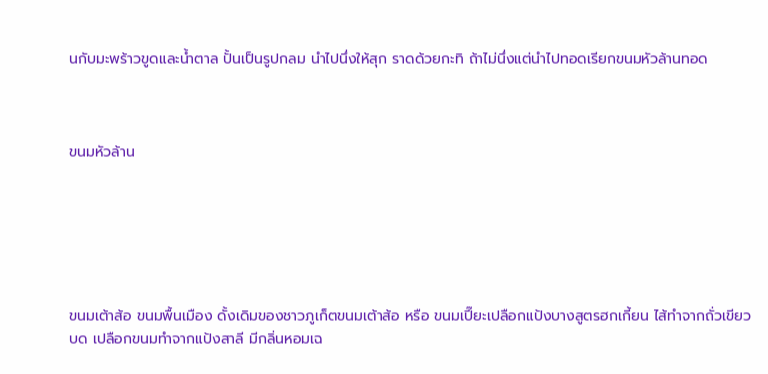นกับมะพร้าวขูดและน้ำตาล ปั้นเป็นรูปกลม นำไปนึ่งให้สุก ราดด้วยกะทิ ถ้าไม่นึ่งแต่นำไปทอดเรียกขนมหัวล้านทอด



ขนมหัวล้าน






ขนมเต้าส้อ ขนมพื้นเมือง ดั้งเดิมของชาวภูเก็ตขนมเต้าส้อ หรือ ขนมเปี๊ยะเปลือกแป้งบางสูตรฮกเกี้ยน ไส้ทำจากถั่วเขียวบด เปลือกขนมทำจากแป้งสาลี มีกลิ่นหอมเฉ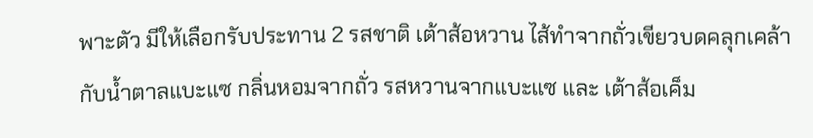พาะตัว มีให้เลือกรับประทาน 2 รสชาติ เต้าส้อหวาน ไส้ทำจากถั่วเขียวบดคลุกเคล้ากับน้ำตาลแบะแซ กลิ่นหอมจากถั่ว รสหวานจากแบะแซ และ เต้าส้อเค็ม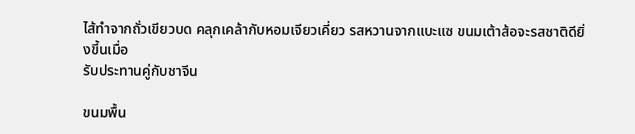ไส้ทำจากถั่วเขียวบด คลุกเคล้ากับหอมเจียวเคี่ยว รสหวานจากแบะแซ ขนมเต้าส้อจะรสชาติดียิ่งขี้นเมื่อ
รับประทานคู่กับชาจีน

ขนมพื้น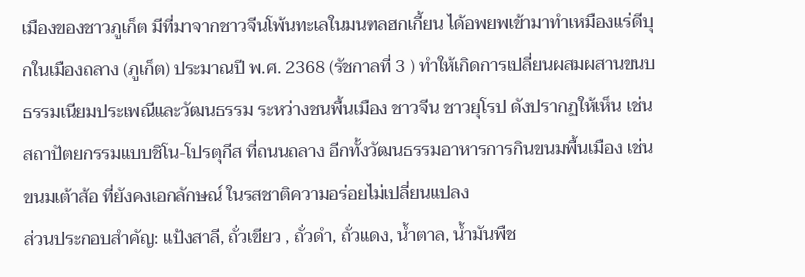เมืองของชาวภูเก็ต มีที่มาจากชาวจีนโพ้นทะเลในมนฑลฮกเกี้ยน ได้อพยพเข้ามาทำเหมืองแร่ดีบุกในเมืองถลาง (ภูเก็ต) ประมาณปี พ.ศ. 2368 (รัชกาลที่ 3 ) ทำให้เกิดการเปลี่ยนผสมผสานขนบธรรมเนียมประเพณีและวัฒนธรรม ระหว่างชนพื้นเมือง ชาวจีน ชาวยุโรป ดังปรากฏให้เห็น เช่น สถาปัตยกรรมแบบชิโน-โปรตุกีส ที่ถนนถลาง อีกทั้งวัฒนธรรมอาหารการกินขนมพื้นเมือง เช่น ขนมเต้าส้อ ที่ยังคงเอกลักษณ์ ในรสชาติความอร่อยไม่เปลี่ยนแปลง
ส่วนประกอบสำคัญ: แป้งสาลี, ถั่วเขียว , ถั่วดำ, ถั่วแดง, น้ำตาล, น้ำมันพืช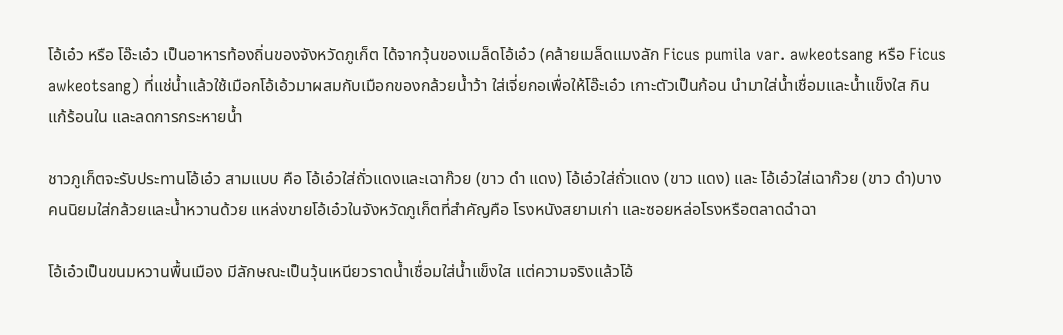โอ้เอ๋ว หรือ โอ๊ะเอ๋ว เป็นอาหารท้องถิ่นของจังหวัดภูเก็ต ได้จากวุ้นของเมล็ดโอ้เอ๋ว (คล้ายเมล็ดแมงลัก Ficus pumila var. awkeotsang หรือ Ficus awkeotsang) ที่แช่น้ำแล้วใช้เมือกโอ้เอ้วมาผสมกับเมือกของกล้วยน้ำว้า ใส่เจี่ยกอเพื่อให้โอ๊ะเอ๋ว เกาะตัวเป็นก้อน นำมาใส่น้ำเชื่อมและน้ำแข็งใส กินแก้ร้อนใน และลดการกระหายน้ำ

ชาวภูเก็ตจะรับประทานโอ้เอ๋ว สามแบบ คือ โอ้เอ๋วใส่ถั่วแดงและเฉาก๊วย (ขาว ดำ แดง) โอ้เอ๋วใส่ถั่วแดง (ขาว แดง) และ โอ้เอ๋วใส่เฉาก๊วย (ขาว ดำ)บางคนนิยมใส่กล้วยและน้ำหวานด้วย แหล่งขายโอ้เอ๋วในจังหวัดภูเก็ตที่สำคัญคือ โรงหนังสยามเก่า และซอยหล่อโรงหรือตลาดฉำฉา

โอ้เอ๋วเป็นขนมหวานพื้นเมือง มีลักษณะเป็นวุ้นเหนียวราดน้ำเชื่อมใส่น้ำแข็งใส แต่ความจริงแล้วโอ้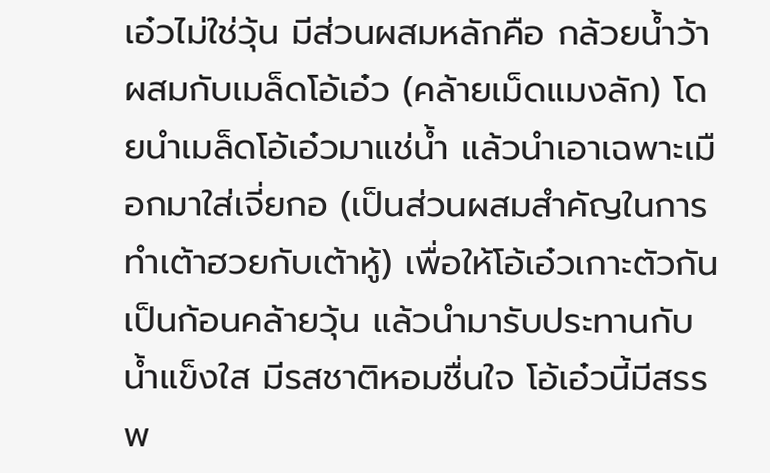เอ๋วไม่ใช่วุ้น มีส่วนผสมหลักคือ กล้วยน้ำว้าผสมกับเมล็ดโอ้เอ๋ว (คล้ายเม็ดแมงลัก) โดยนำเมล็ดโอ้เอ๋วมาแช่น้ำ แล้วนำเอาเฉพาะเมือกมาใส่เจี่ยกอ (เป็นส่วนผสมสำคัญในการทำเต้าฮวยกับเต้าหู้) เพื่อให้โอ้เอ๋วเกาะตัวกันเป็นก้อนคล้ายวุ้น แล้วนำมารับประทานกับน้ำแข็งใส มีรสชาติหอมชื่นใจ โอ้เอ๋วนี้มีสรรพ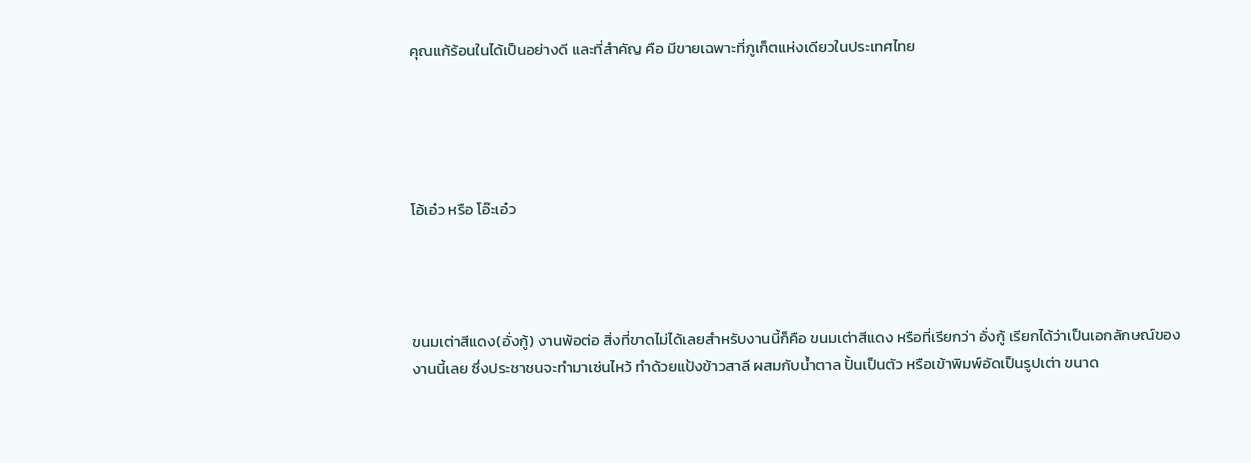คุณแก้ร้อนในได้เป็นอย่างดี และที่สำคัญ คือ มีขายเฉพาะที่ภูเก็ตแห่งเดียวในประเทศไทย





โอ้เอ๋ว หรือ โอ๊ะเอ๋ว




ขนมเต่าสีแดง(อั่งกู้) งานพ้อต่อ สิ่งที่ขาดไม่ได้เลยสำหรับงานนี้ก็คือ ขนมเต่าสีแดง หรือที่เรียกว่า อั่งกู้ เรียกได้ว่าเป็นเอกลักษณ์ของงานนี้เลย ซึ่งประชาชนจะทำมาเซ่นไหว้ ทำด้วยแป้งข้าวสาลี ผสมกับน้ำตาล ปั้นเป็นตัว หรือเข้าพิมพ์อัดเป็นรูปเต่า ขนาด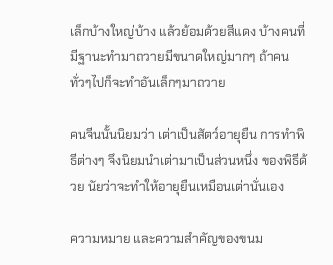เล็กบ้างใหญ่บ้าง แล้วย้อมด้วยสีแดง บ้างคนที่มีฐานะทำมาถวายมีขนาดใหญ่มากๆ ถ้าคนทั่วๆไปก็จะทำอันเล็กๆมาถวาย

คนจีนนั้นนิยมว่า เต่าเป็นสัตว์อายุยืน การทำพิธีต่างๆ จึงนิยมนำเต่ามาเป็นส่วนหนึ่ง ของพิธีด้วย นัยว่าจะทำให้อายุยืนเหมือนเต่านั่นเอง

ความหมาย และความสำคัญของขนม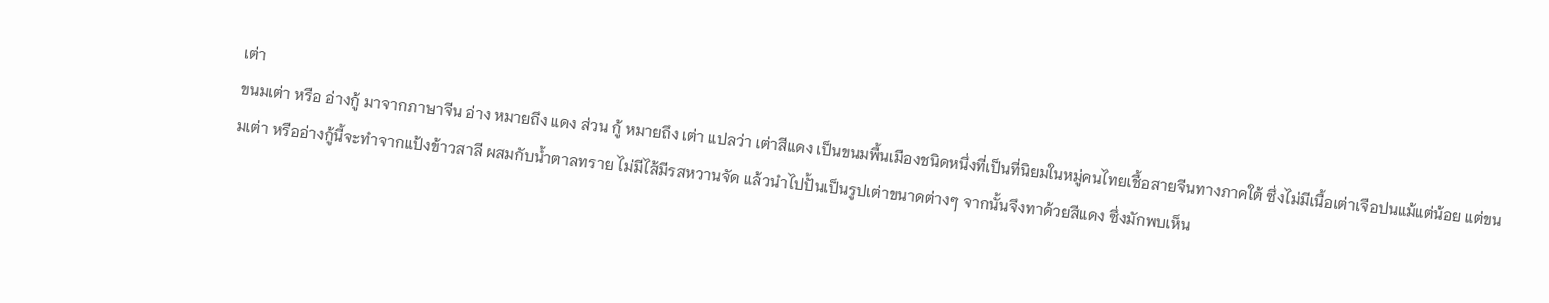เต่า
ขนมเต่า หรือ อ่างกู้ มาจากภาษาจีน อ่าง หมายถึง แดง ส่วน กู้ หมายถึง เต่า แปลว่า เต่าสีแดง เป็นขนมพื้นเมืองชนิดหนึ่งที่เป็นที่นิยมในหมู่คนไทยเชื้อสายจีนทางภาคใต้ ซึ่งไม่มีเนื้อเต่าเจือปนแม้แต่น้อย แต่ขนมเต่า หรืออ่างกู้นี้จะทำจากแป้งข้าวสาลี ผสมกับน้ำตาลทราย ไม่มีไส้มีรสหวานจัด แล้วนำไปปั้นเป็นรูปเต่าขนาดต่างๆ จากนั้นจึงทาด้วยสีแดง ซึ่งมักพบเห็น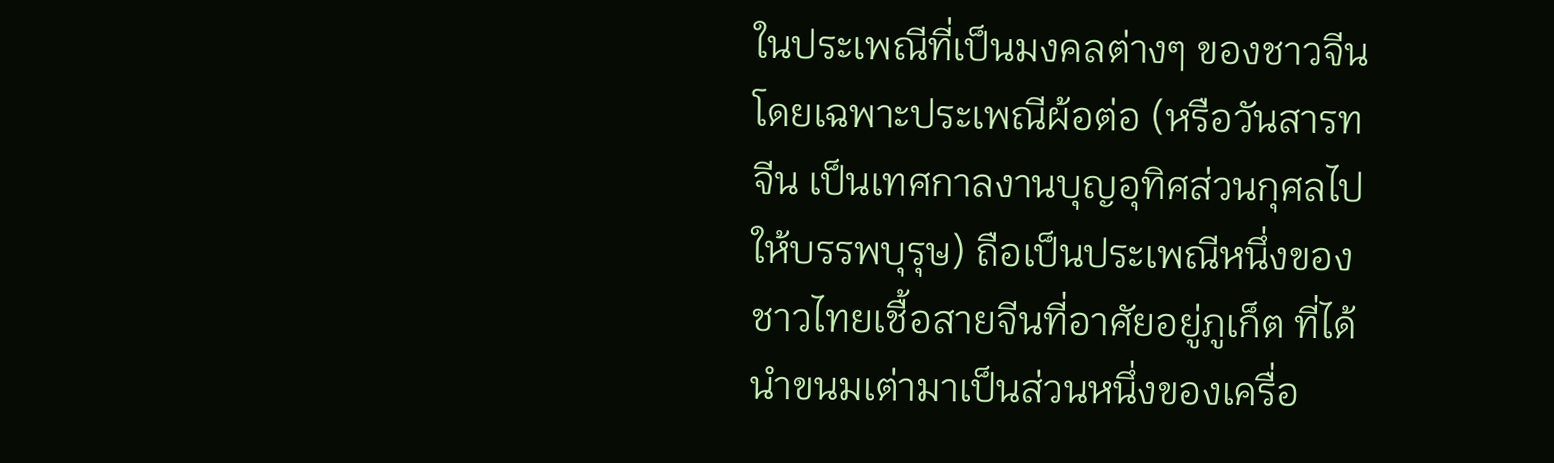ในประเพณีที่เป็นมงคลต่างๆ ของชาวจีน โดยเฉพาะประเพณีผ้อต่อ (หรือวันสารทจีน เป็นเทศกาลงานบุญอุทิศส่วนกุศลไปให้บรรพบุรุษ) ถือเป็นประเพณีหนึ่งของชาวไทยเชื้อสายจีนที่อาศัยอยู่ภูเก็ต ที่ได้นำขนมเต่ามาเป็นส่วนหนึ่งของเครื่อ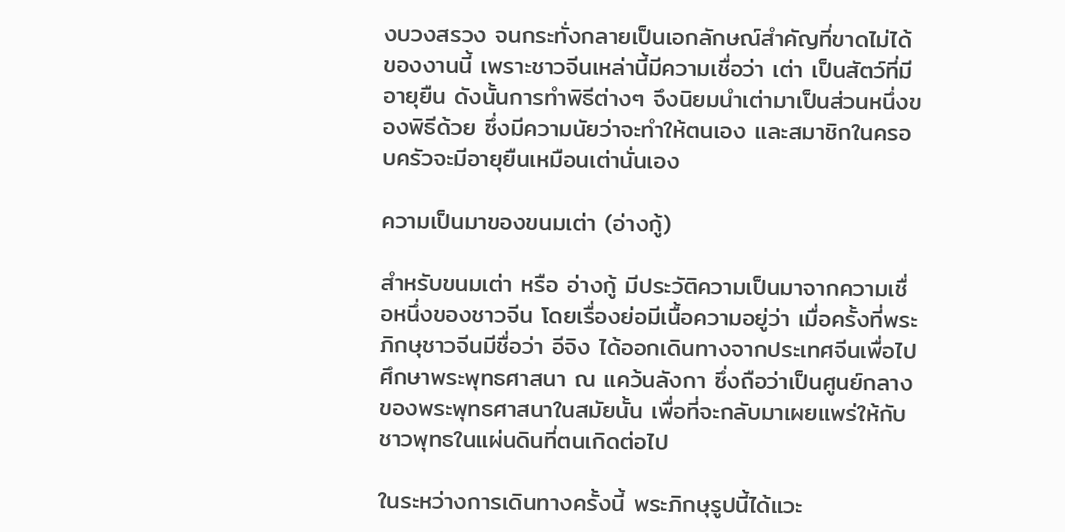งบวงสรวง จนกระทั่งกลายเป็นเอกลักษณ์สำคัญที่ขาดไม่ได้ของงานนี้ เพราะชาวจีนเหล่านี้มีความเชื่อว่า เต่า เป็นสัตว์ที่มีอายุยืน ดังนั้นการทำพิธีต่างๆ จึงนิยมนำเต่ามาเป็นส่วนหนึ่งของพิธีด้วย ซึ่งมีความนัยว่าจะทำให้ตนเอง และสมาชิกในครอบครัวจะมีอายุยืนเหมือนเต่านั่นเอง

ความเป็นมาของขนมเต่า (อ่างกู้)

สำหรับขนมเต่า หรือ อ่างกู้ มีประวัติความเป็นมาจากความเชื่อหนึ่งของชาวจีน โดยเรื่องย่อมีเนื้อความอยู่ว่า เมื่อครั้งที่พระภิกษุชาวจีนมีชื่อว่า อีจิง ได้ออกเดินทางจากประเทศจีนเพื่อไปศึกษาพระพุทธศาสนา ณ แคว้นลังกา ซึ่งถือว่าเป็นศูนย์กลางของพระพุทธศาสนาในสมัยนั้น เพื่อที่จะกลับมาเผยแพร่ให้กับชาวพุทธในแผ่นดินที่ตนเกิดต่อไป

ในระหว่างการเดินทางครั้งนี้ พระภิกษุรูปนี้ได้แวะ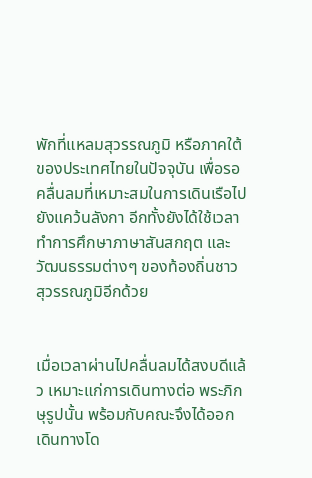พักที่แหลมสุวรรณภูมิ หรือภาคใต้ของประเทศไทยในปัจจุบัน เพื่อรอคลื่นลมที่เหมาะสมในการเดินเรือไปยังแคว้นลังกา อีกทั้งยังได้ใช้เวลาทำการศึกษาภาษาสันสกฤต และวัฒนธรรมต่างๆ ของท้องถิ่นชาวสุวรรณภูมิอีกด้วย


เมื่อเวลาผ่านไปคลื่นลมได้สงบดีแล้ว เหมาะแก่การเดินทางต่อ พระภิกษุรูปนั้น พร้อมกับคณะจึงได้ออกเดินทางโด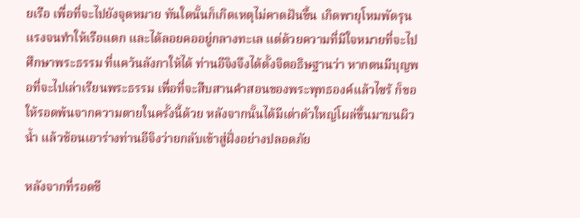ยเรือ เพื่อที่จะไปยังจุดหมาย ทันใดนั้นก็เกิดเหตุไม่คาดฝันขึ้น เกิดพายุโหมพัดรุนแรงจนทำให้เรือแตก และได้ลอยคออยู่กลางทะเล แต่ด้วยความที่มีใจหมายที่จะไปศึกษาพระธรรม ที่แคว้นลังกาให้ได้ ท่านอีจิงจึงได้ตั้งจิตอธิษฐานว่า หากตนมีบุญพอที่จะไปเล่าเรียนพระธรรม เพื่อที่จะสืบสานคำสอนของพระพุทธองค์แล้วไซร้ ก็ขอให้รอดพ้นจากความตายในครั้งนี้ด้วย หลังจากนั้นได้มีเต่าตัวใหญ่โผล่ขึ้นมาบนผิวน้ำ แล้วช้อนเอาร่างท่านอีจิงว่ายกลับเข้าสู่ฝั่งอย่างปลอดภัย

หลังจากที่รอดชี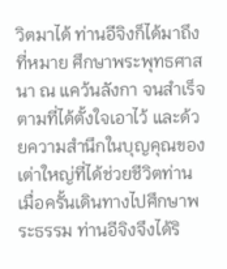วิตมาได้ ท่านอีจิงก็ได้มาถึงที่หมาย ศึกษาพระพุทธศาสนา ณ แคว้นลังกา จนสำเร็จตามที่ได้ตั้งใจเอาไว้ และด้วยความสำนึกในบุญคุณของเต่าใหญ่ที่ได้ช่วยชีวิตท่าน เมื่อครั้นเดินทางไปศึกษาพระธรรม ท่านอีจิงจึงได้ริ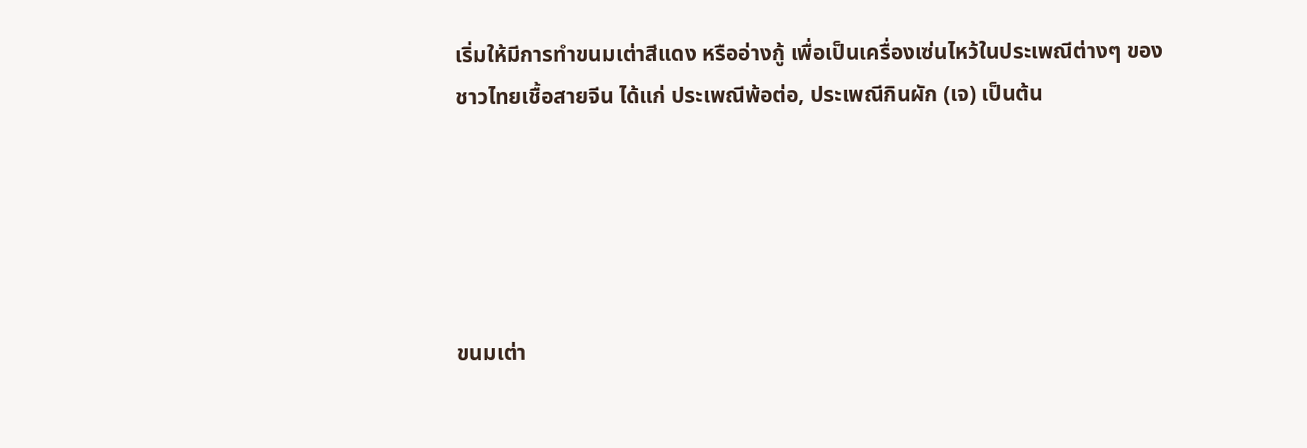เริ่มให้มีการทำขนมเต่าสีแดง หรืออ่างกู้ เพื่อเป็นเครื่องเซ่นไหว้ในประเพณีต่างๆ ของชาวไทยเชื้อสายจีน ได้แก่ ประเพณีพ้อต่อ, ประเพณีกินผัก (เจ) เป็นต้น





ขนมเต่า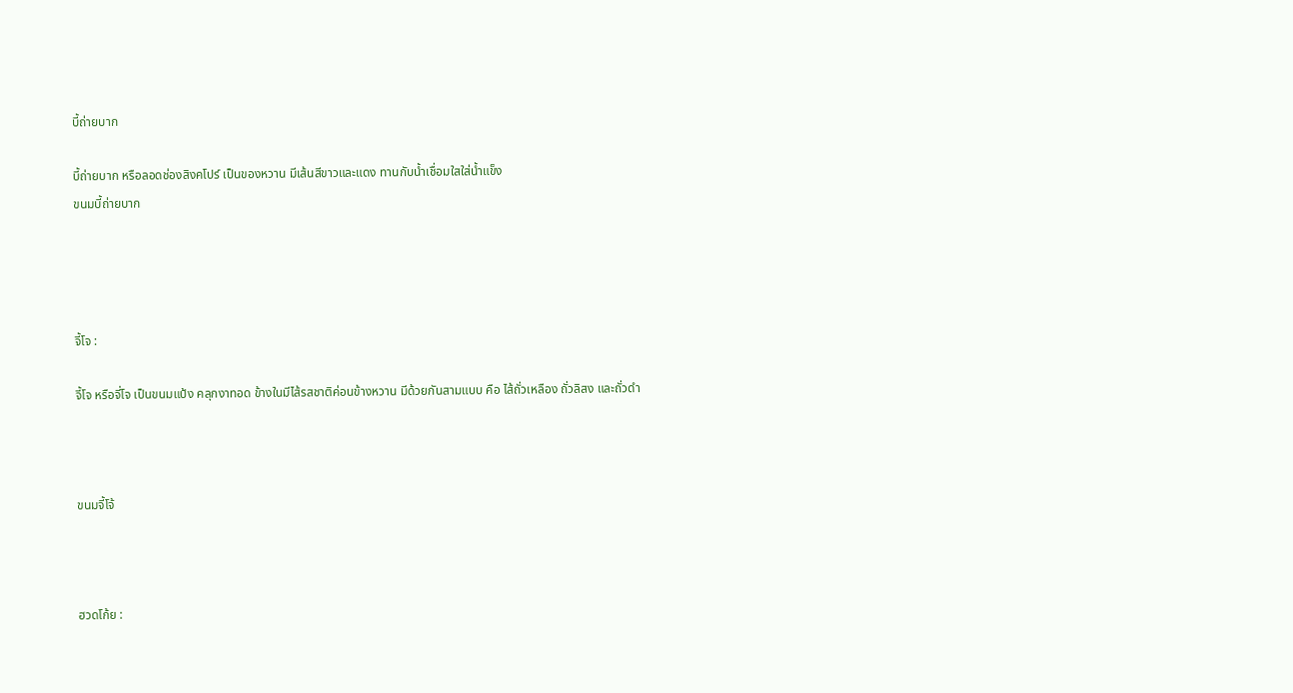บี้ถ่ายบาก

บี้ถ่ายบาก หรือลอดช่องสิงคโปร์ เป็นของหวาน มีเส้นสีขาวและแดง ทานกับน้ำเชื่อมใสใส่น้ำแข็ง
ขนมบี้ถ่ายบาก




จี้โจ :

จี้โจ หรือจี่โจ เป็นขนมแป้ง คลุกงาทอด ข้างในมีไส้รสชาติค่อนข้างหวาน มีด้วยกันสามแบบ คือ ไส้ถั่วเหลือง ถั่วลิสง และถั่วดำ



ขนมจี้โจ้



ฮวดโก้ย :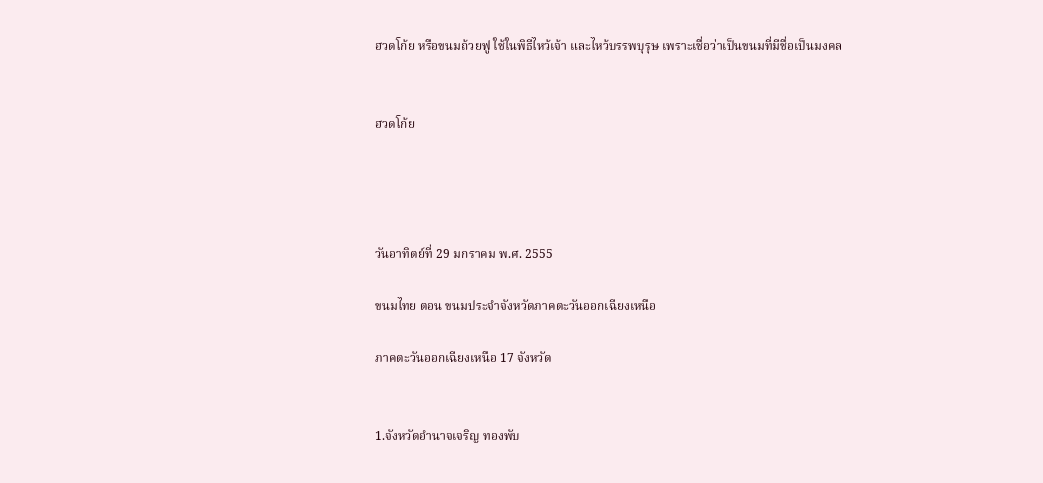ฮวดโก้ย หรือขนมถ้วยฟู ใช้ในพิธีไหว้เจ้า และไหว้บรรพบุรุษ เพราะเชื่อว่าเป็นขนมที่มีชื่อเป็นมงคล


ฮวดโก้ย




วันอาทิตย์ที่ 29 มกราคม พ.ศ. 2555

ขนมไทย ตอน ขนมประจำจังหวัดภาคตะวันออกเฉียงเหนือ

ภาคตะวันออกเฉียงเหนือ 17 จังหวัด


1.จังหวัดอำนาจเจริญ ทองพับ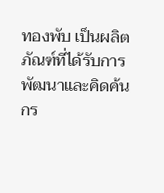ทองพับ เป็นผลิตภัณฑ์ที่ได้รับการพัฒนาและคิดค้นกร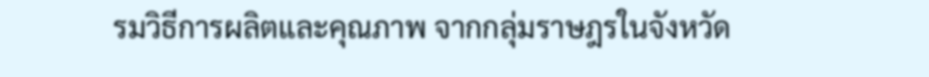รมวิธีการผลิตและคุณภาพ จากกลุ่มราษฎรในจังหวัด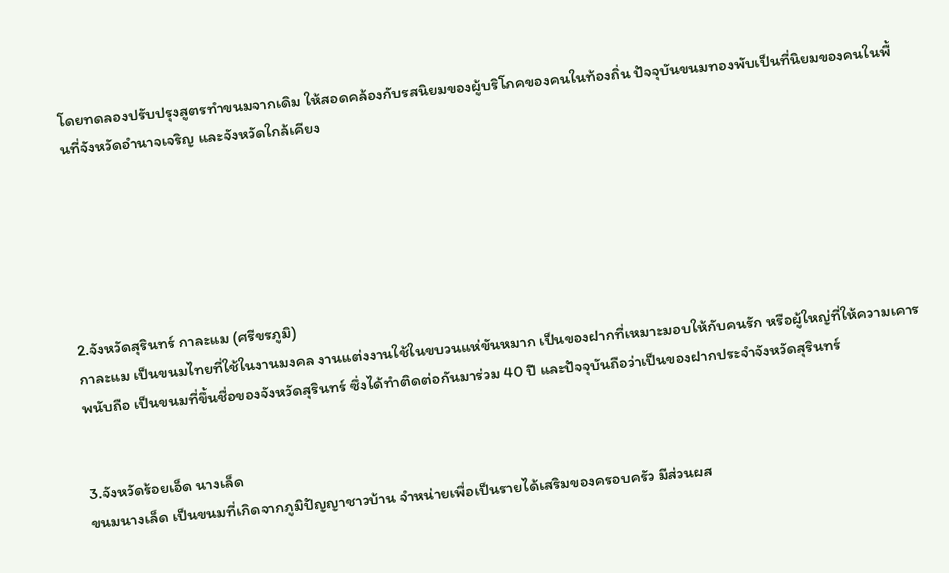โดยทดลองปรับปรุงสูตรทำขนมจากเดิม ให้สอดคล้องกับรสนิยมของผู้บริโภคของคนในท้องถิ่น ปัจจุบันขนมทองพับเป็นที่นิยมของคนในพื้นที่จังหวัดอำนาจเจริญ และจังหวัดใกล้เคียง






2.จังหวัดสุรินทร์ กาละแม (ศรีขรภูมิ)
กาละแม เป็นขนมไทยที่ใช้ในงานมงคล งานแต่งงานใช้ในขบวนแห่ขันหมาก เป็นของฝากที่เหมาะมอบให้กับคนรัก หรือผู้ใหญ่ที่ให้ความเคารพนับถือ เป็นขนมที่ขึ้นชื่อของจังหวัดสุรินทร์ ซึ่งได้ทำติดต่อกันมาร่วม 40 ปี และปัจจุบันถือว่าเป็นของฝากประจำจังหวัดสุรินทร์


3.จังหวัดร้อยเอ็ด นางเล็ด
ขนมนางเล็ด เป็นขนมที่เกิดจากภูมิปัญญาชาวบ้าน จำหน่ายเพื่อเป็นรายได้เสริมของครอบครัว มีส่วนผส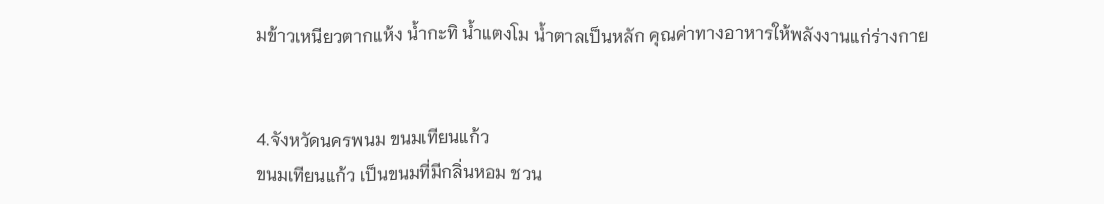มข้าวเหนียวตากแห้ง น้ำกะทิ น้ำแตงโม น้ำตาลเป็นหลัก คุณค่าทางอาหารให้พลังงานแก่ร่างกาย


4.จังหวัดนครพนม ขนมเทียนแก้ว
ขนมเทียนแก้ว เป็นขนมที่มีกลิ่นหอม ชวน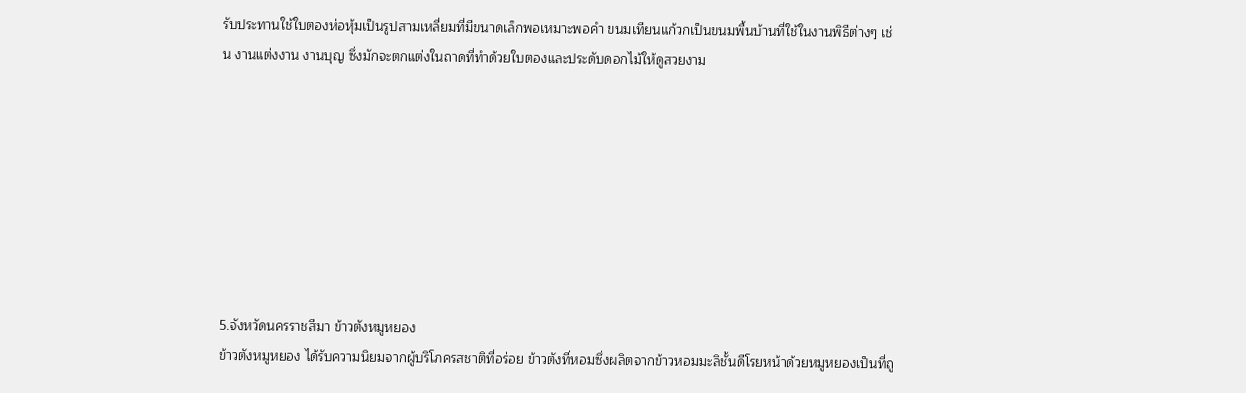รับประทานใช้ใบตองห่อหุ้มเป็นรูปสามเหลี่ยมที่มีขนาดเล็กพอเหมาะพอคำ ขนมเทียนแก้วกเป็นขนมพื้นบ้านที่ใช้ในงานพิธีต่างๆ เช่น งานแต่งงาน งานบุญ ซึ่งมักจะตกแต่งในถาดที่ทำด้วยใบตองและประดับดอกไม้ให้ดูสวยงาม








5.จังหวัดนครราชสีมา ข้าวตังหมูหยอง
ข้าวตังหมูหยอง ได้รับความนิยมจากผู้บริโภครสชาติที่อร่อย ข้าวตังที่หอมซึ่งผลิตจากข้าวหอมมะลิชั้นดีโรยหน้าด้วยหมูหยองเป็นที่ถู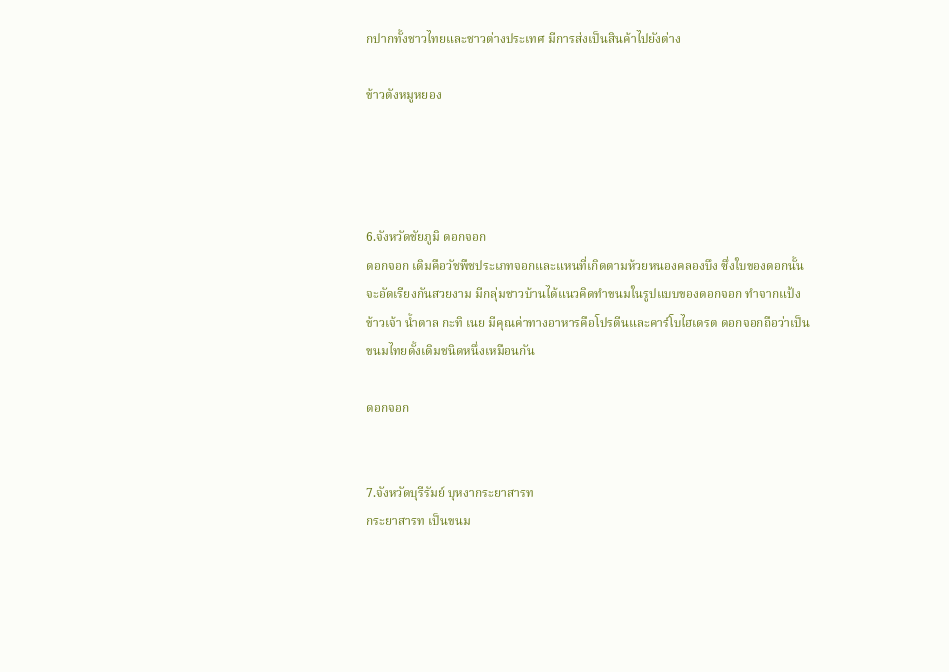กปากทั้งชาวไทยและชาวต่างประเทศ มีการส่งเป็นสินค้าไปยังต่าง

ข้าวตังหมูหยอง




6.จังหวัดชัยภูมิ ดอกจอก
ดอกจอก เดิมคือวัชพืชประเภทจอกและแหนที่เกิดตามห้วยหนองคลองบึง ซึ่งใบของดอกนั้นจะอัดเรียงกันสวยงาม มีกลุ่มชาวบ้านได้แนวคิดทำขนมในรูปแบบของดอกจอก ทำจากแป้งข้าวเจ้า น้ำตาล กะทิ เนย มีคุณค่าทางอาหารคือโปรตีนและคาร์โบไฮเดรต ดอกจอกถือว่าเป็นขนมไทยดั้งเดิมชนิดหนึ่งเหมือนกัน

ดอกจอก


7.จังหวัดบุรีรัมย์ บุหงากระยาสารท
กระยาสารท เป็นขนม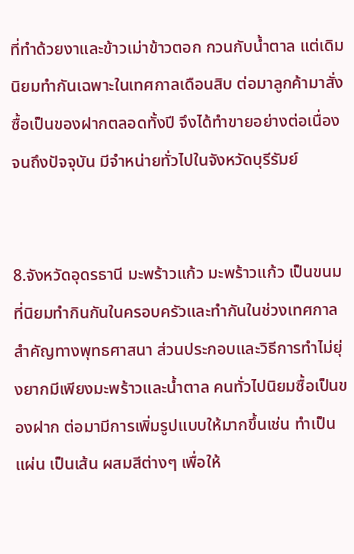ที่ทำด้วยงาและข้าวเม่าข้าวตอก กวนกับน้ำตาล แต่เดิมนิยมทำกันเฉพาะในเทศกาลเดือนสิบ ต่อมาลูกค้ามาสั่งซื้อเป็นของฝากตลอดทั้งปี จึงได้ทำขายอย่างต่อเนื่องจนถึงปัจจุบัน มีจำหน่ายทั่วไปในจังหวัดบุรีรัมย์


8.จังหวัดอุดรธานี มะพร้าวแก้ว มะพร้าวแก้ว เป็นขนมที่นิยมทำกินกันในครอบครัวและทำกันในช่วงเทศกาลสำคัญทางพุทธศาสนา ส่วนประกอบและวิธีการทำไม่ยุ่งยากมีเพียงมะพร้าวและน้ำตาล คนทั่วไปนิยมซื้อเป็นของฝาก ต่อมามีการเพิ่มรูปแบบให้มากขึ้นเช่น ทำเป็นแผ่น เป็นเส้น ผสมสีต่างๆ เพื่อให้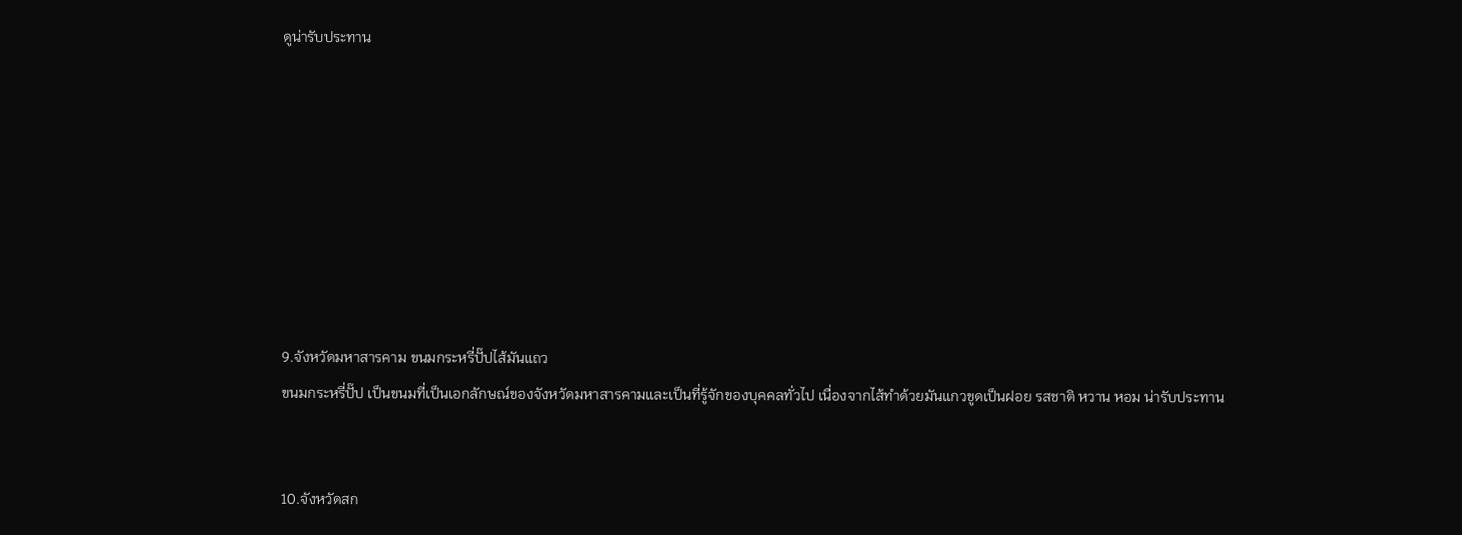ดูน่ารับประทาน








9.จังหวัดมหาสารคาม ขนมกระหรี่ปั๊ปไส้มันแถว
ขนมกระหรี่ปั๊ป เป็นขนมที่เป็นเอกลักษณ์ของจังหวัดมหาสารคามและเป็นที่รู้จักของบุคคลทั่วไป เนื่องจากไส้ทำด้วยมันแกวขูดเป็นฝอย รสชาติ หวาน หอม น่ารับประทาน


10.จังหวัดสก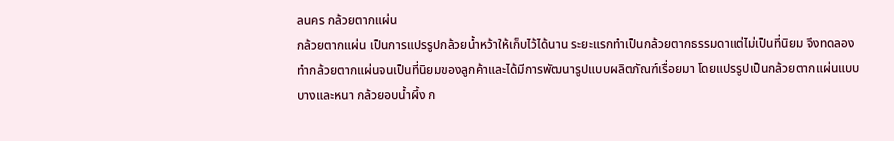ลนคร กล้วยตากแผ่น
กล้วยตากแผ่น เป็นการแปรรูปกล้วยน้ำหว้าให้เก็บไว้ได้นาน ระยะแรกทำเป็นกล้วยตากธรรมดาแต่ไม่เป็นที่นิยม จึงทดลองทำกล้วยตากแผ่นจนเป็นที่นิยมของลูกค้าและได้มีการพัฒนารูปแบบผลิตภัณฑ์เรื่อยมา โดยแปรรูปเป็นกล้วยตากแผ่นแบบบางและหนา กล้วยอบน้ำผึ้ง ก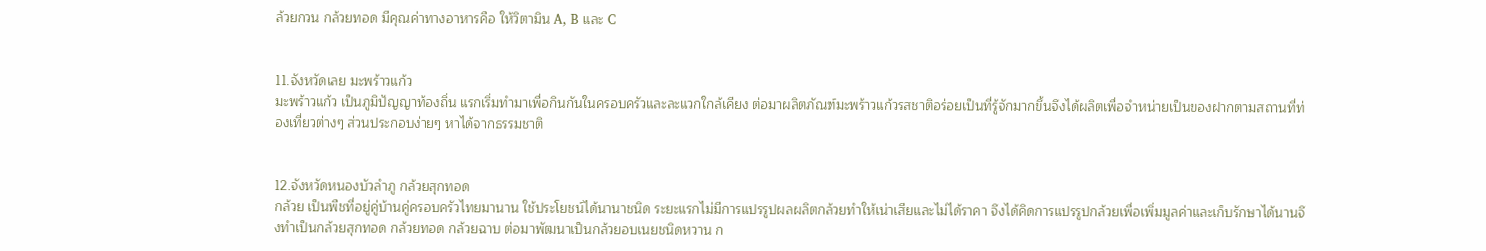ล้วยกวน กล้วยทอด มีคุณค่าทางอาหารคือ ให้วิตามิน A, B และ C


11.จังหวัดเลย มะพร้าวแก้ว
มะพร้าวแก้ว เป็นภูมิปัญญาท้องถิ่น แรกเริ่มทำมาเพื่อกินกันในครอบครัวและละแวกใกล้เคียง ต่อมาผลิตภัณฑ์มะพร้าวแก้วรสชาติอร่อยเป็นที่รู้จักมากขึ้นจึงได้ผลิตเพื่อจำหน่ายเป็นของฝากตามสถานที่ท่องเที่ยวต่างๆ ส่วนประกอบง่ายๆ หาได้จากธรรมชาติ


12.จังหวัดหนองบัวลำภู กล้วยสุกทอด
กล้วย เป็นพืชที่อยู่คู่บ้านคู่ครอบครัวไทยมานาน ใช้ประโยชน์ได้นานาชนิด ระยะแรกไม่มีการแปรรูปผลผลิตกล้วยทำให้เน่าเสียและไม่ได้ราคา จึงได้คิดการแปรรูปกล้วยเพื่อเพิ่มมูลค่าและเก็บรักษาได้นานจึงทำเป็นกล้วยสุกทอด กล้วยทอด กล้วยฉาบ ต่อมาพัฒนาเป็นกล้วยอบเนยชนิดหวาน ก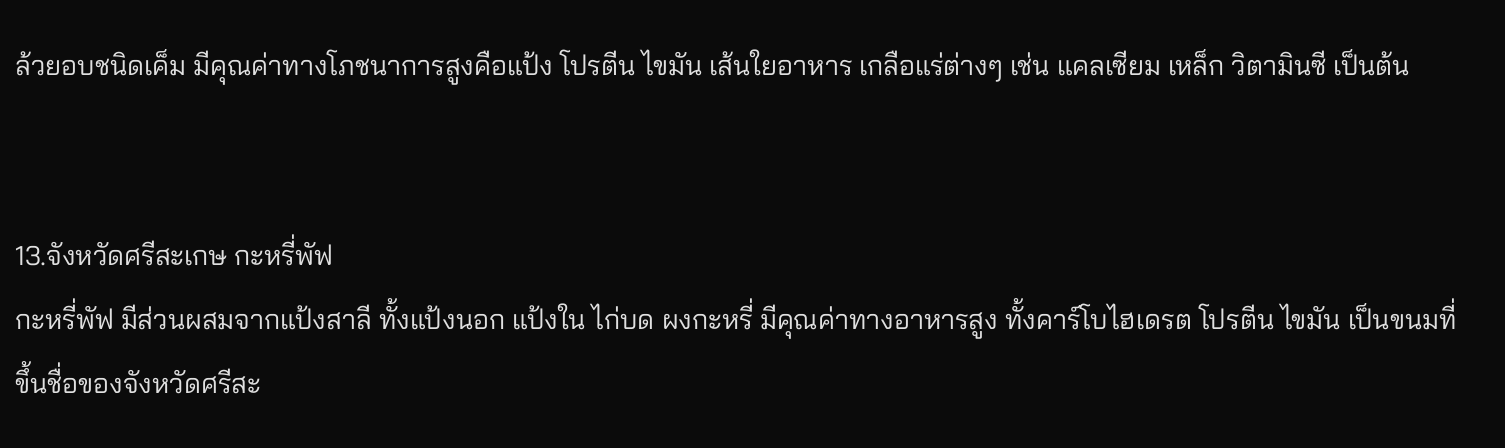ล้วยอบชนิดเค็ม มีคุณค่าทางโภชนาการสูงคือแป้ง โปรตีน ไขมัน เส้นใยอาหาร เกลือแร่ต่างๆ เช่น แคลเซียม เหล็ก วิตามินซี เป็นต้น


13.จังหวัดศรีสะเกษ กะหรี่พัฟ
กะหรี่พัฟ มีส่วนผสมจากแป้งสาลี ทั้งแป้งนอก แป้งใน ไก่บด ผงกะหรี่ มีคุณค่าทางอาหารสูง ทั้งคาร์โบไฮเดรต โปรตีน ไขมัน เป็นขนมที่ขึ้นชื่อของจังหวัดศรีสะ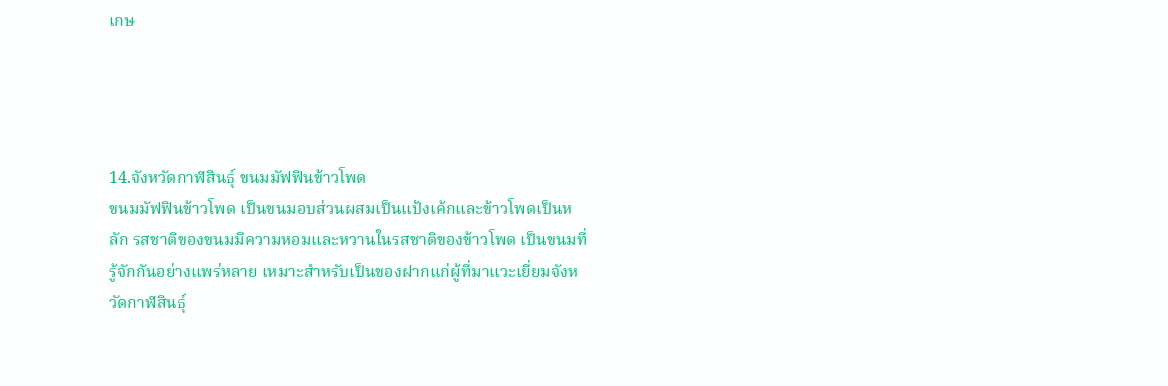เกษ




14.จังหวัดกาฬสินธุ์ ขนมมัฟฟินข้าวโพด
ขนมมัฟฟินข้าวโพด เป็นขนมอบส่วนผสมเป็นแป้งเค้กและข้าวโพดเป็นหลัก รสชาติของขนมมีความหอมและหวานในรสชาติของข้าวโพด เป็นขนมที่รู้จักกันอย่างแพร่หลาย เหมาะสำหรับเป็นของฝากแก่ผู้ที่มาแวะเยี่ยมจังหวัดกาฬสินธุ์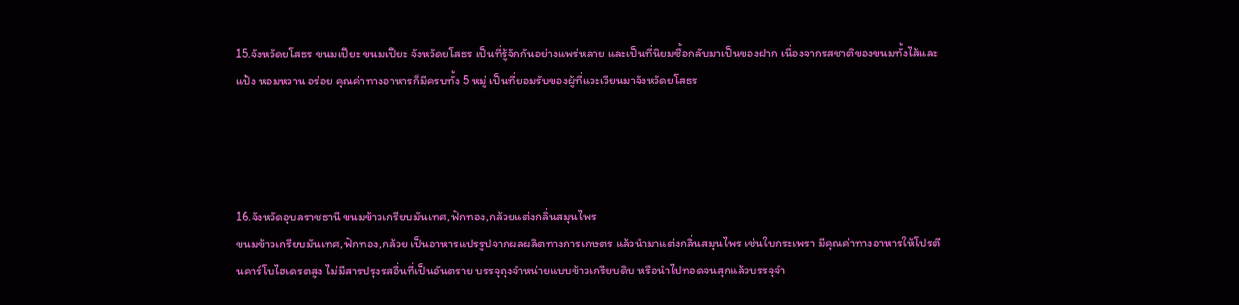15.จังหวัดยโสธร ขนมเปียะ ขนมเปียะ จังหวัดยโสธร เป็นที่รู้จักกันอย่างแพร่หลาย และเป็นที่นิยมซื้อกลับมาเป็นของฝาก เนื่องจากรสชาติของขนมทั้งไส้และแป้ง หอมหวาน อร่อย คุณค่าทางอาหารก็มีครบทั้ง 5 หมู่ เป็นที่ยอมรับของผู้ที่แวะเวียนมาจังหวัดยโสธร




16.จังหวัดอุบลราชธานี ขนมข้าวเกรียบมันเทศ,ฟักทอง,กล้วยแต่งกลิ่นสมุนไพร
ขนมข้าวเกรียบมันเทศ,ฟักทอง,กล้วย เป็นอาหารแปรรูปจากผลผลิตทางการเกษตร แล้วนำมาแต่งกลิ่นสมุนไพร เช่นใบกระเพรา มีคุณค่าทางอาหารให้โปรตีนคาร์โบไฮเดรตสูง ไม่มีสารปรุงรสอื่นที่เป็นอันตราย บรรจุถุงจำหน่ายแบบข้าวเกรียบดิบ หรือนำไปทอดจนสุกแล้วบรรจุจำ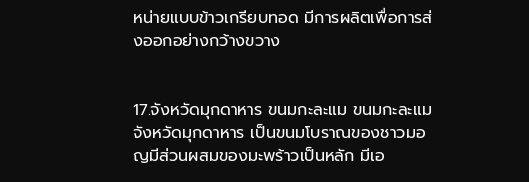หน่ายแบบข้าวเกรียบทอด มีการผลิตเพื่อการส่งออกอย่างกว้างขวาง


17.จังหวัดมุกดาหาร ขนมกะละแม ขนมกะละแม จังหวัดมุกดาหาร เป็นขนมโบราณของชาวมอญมีส่วนผสมของมะพร้าวเป็นหลัก มีเอ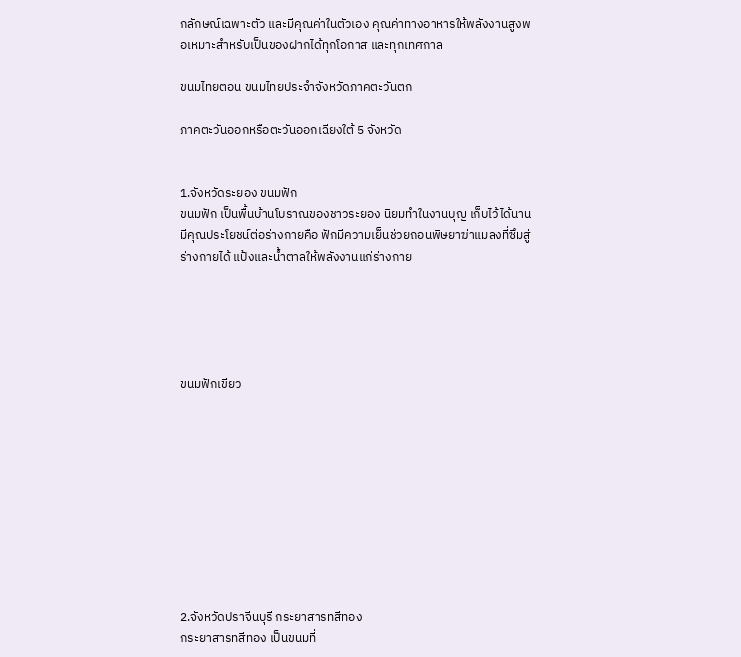กลักษณ์เฉพาะตัว และมีคุณค่าในตัวเอง คุณค่าทางอาหารให้พลังงานสูงพอเหมาะสำหรับเป็นของฝากได้ทุกโอกาส และทุกเทศกาล

ขนมไทยตอน ขนมไทยประจำจังหวัดภาคตะวันตก

ภาคตะวันออกหรือตะวันออกเฉียงใต้ 5 จังหวัด


1.จังหวัดระยอง ขนมฟัก
ขนมฟัก เป็นพื้นบ้านโบราณของชาวระยอง นิยมทำในงานบุญ เก็บไว้ได้นานมีคุณประโยชน์ต่อร่างกายคือ ฟักมีความเย็นช่วยถอนพิษยาฆ่าแมลงที่ซึมสู่ร่างกายได้ แป้งและน้ำตาลให้พลังงานแก่ร่างกาย





ขนมฟักเขียว










2.จังหวัดปราจีนบุรี กระยาสารทสีทอง
กระยาสารทสีทอง เป็นขนมที่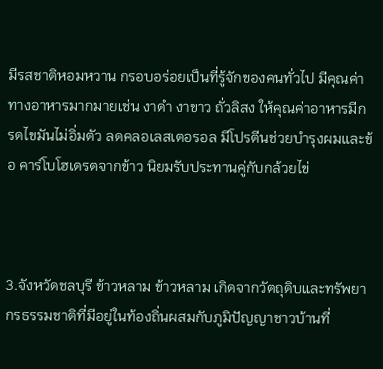มีรสชาติหอมหวาน กรอบอร่อยเป็นที่รู้จักของคนทั่วไป มีคุณค่าทางอาหารมากมายเช่น งาดำ งาขาว ถั่วลิสง ให้คุณค่าอาหารมีกรดไขมันไม่อิ่มตัว ลดคลอเลสเตอรอล มีโปรตีนช่วยบำรุงผมและข้อ คาร์โบโฮเดรตจากข้าว นิยมรับประทานคู่กับกล้วยไข่



3.จังหวัดชลบุรี ข้าวหลาม ข้าวหลาม เกิดจากวัตถุดิบและทรัพยากรธรรมชาติที่มีอยู่ในท้องถิ่นผสมกับภูมิปัญญาชาวบ้านที่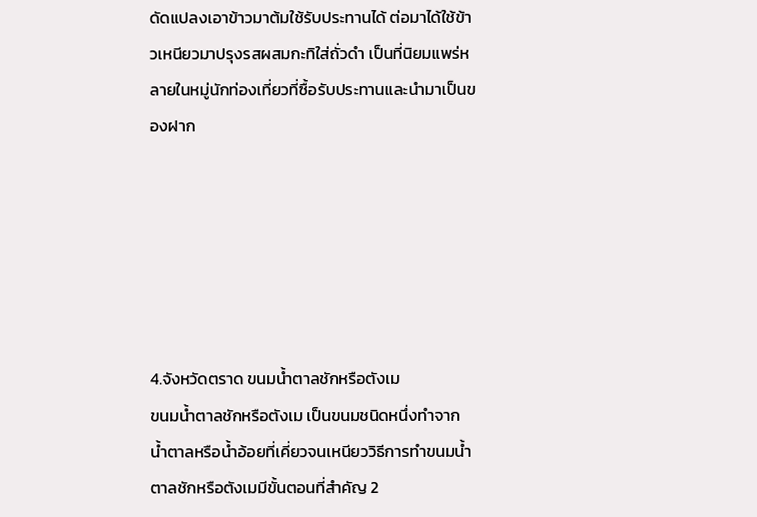ดัดแปลงเอาข้าวมาต้มใช้รับประทานได้ ต่อมาได้ใช้ข้าวเหนียวมาปรุงรสผสมกะทิใส่ถั่วดำ เป็นที่นิยมแพร่หลายในหมู่นักท่องเที่ยวที่ซื้อรับประทานและนำมาเป็นของฝาก






4.จังหวัดตราด ขนมน้ำตาลชักหรือตังเม
ขนมน้ำตาลชักหรือตังเม เป็นขนมชนิดหนึ่งทำจากน้ำตาลหรือน้ำอ้อยที่เคี่ยวจนเหนียววิธีการทำขนมน้ำตาลชักหรือตังเมมีขั้นตอนที่สำคัญ 2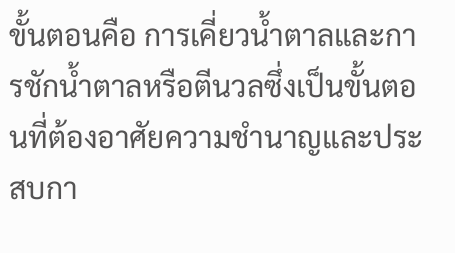ขั้นตอนคือ การเคี่ยวน้ำตาลและการชักน้ำตาลหรือตีนวลซึ่งเป็นขั้นตอนที่ต้องอาศัยความชำนาญและประสบกา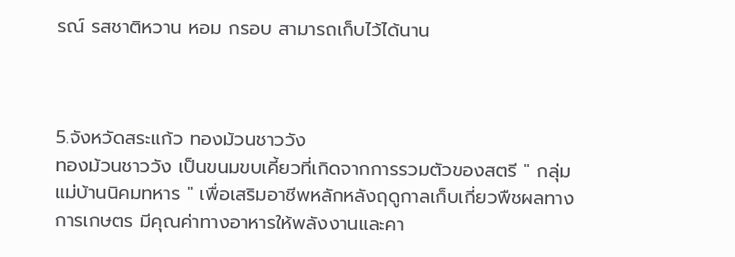รณ์ รสชาติหวาน หอม กรอบ สามารถเก็บไว้ได้นาน



5.จังหวัดสระแก้ว ทองม้วนชาววัง
ทองม้วนชาววัง เป็นขนมขบเคี้ยวที่เกิดจากการรวมตัวของสตรี " กลุ่มแม่บ้านนิคมทหาร " เพื่อเสริมอาชีพหลักหลังฤดูกาลเก็บเกี่ยวพืชผลทางการเกษตร มีคุณค่าทางอาหารให้พลังงานและคา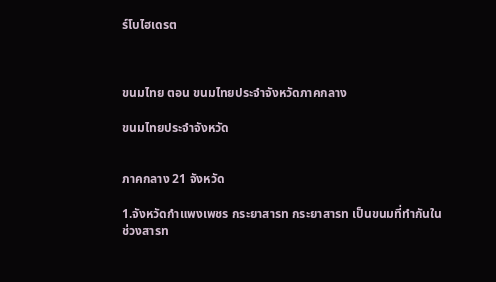ร์โบไฮเดรต



ขนมไทย ตอน ขนมไทยประจำจังหวัดภาคกลาง

ขนมไทยประจำจังหวัด


ภาคกลาง 21 จังหวัด

1.จังหวัดกำแพงเพชร กระยาสารท กระยาสารท เป็นขนมที่ทำกันในช่วงสารท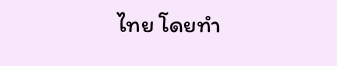ไทย โดยทำ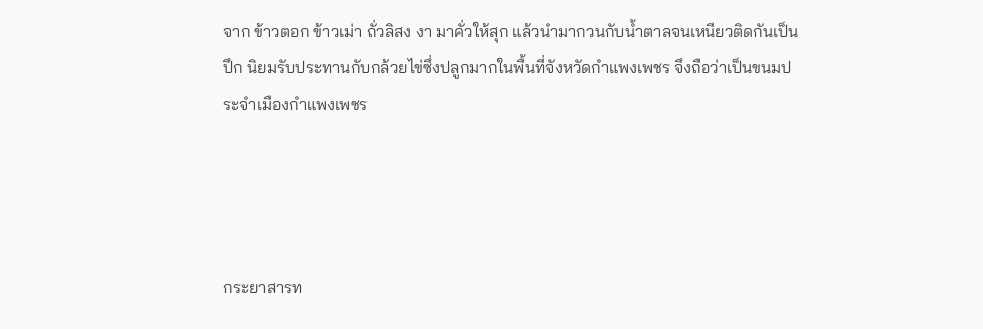จาก ข้าวตอก ข้าวเม่า ถั่วลิสง งา มาคั่วให้สุก แล้วนำมากวนกับน้ำตาลจนเหนียวติดกันเป็นปึก นิยมรับประทานกับกล้วยไข่ซึ่งปลูกมากในพื้นที่จังหวัดกำแพงเพชร จึงถือว่าเป็นขนมประจำเมืองกำแพงเพชร




กระยาสารท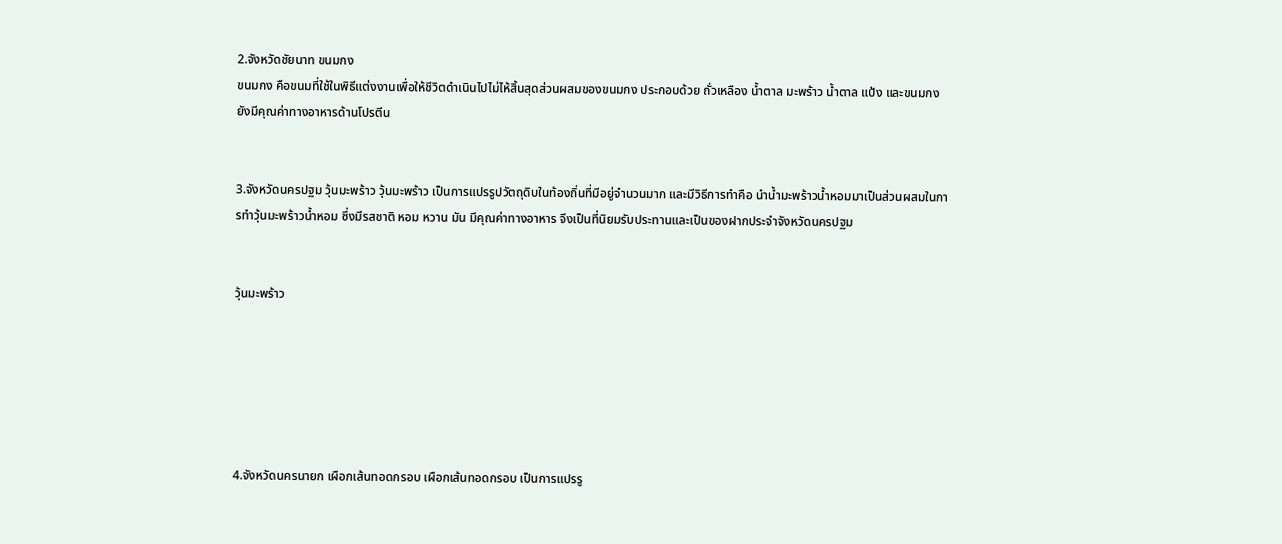2.จังหวัดชัยนาท ขนมกง
ขนมกง คือขนมที่ใช้ในพิธีแต่งงานเพื่อให้ชีวิตดำเนินไปไม่ไห้สิ้นสุดส่วนผสมของขนมกง ประกอบด้วย ถั่วเหลือง น้ำตาล มะพร้าว น้ำตาล แป้ง และขนมกงยังมีคุณค่าทางอาหารด้านโปรตีน


3.จังหวัดนครปฐม วุ้นมะพร้าว วุ้นมะพร้าว เป็นการแปรรูปวัตถุดิบในท้องถิ่นที่มีอยู่จำนวนมาก และมีวิธีการทำคือ นำน้ำมะพร้าวน้ำหอมมาเป็นส่วนผสมในการทำวุ้นมะพร้าวน้ำหอม ซึ่งมีรสชาติ หอม หวาน มัน มีคุณค่าทางอาหาร จึงเป็นที่นิยมรับประทานและเป็นของฝากประจำจังหวัดนครปฐม


วุ้นมะพร้าว






4.จังหวัดนครนายก เผือกเส้นทอดกรอบ เผือกเส้นทอดกรอบ เป็นการแปรรู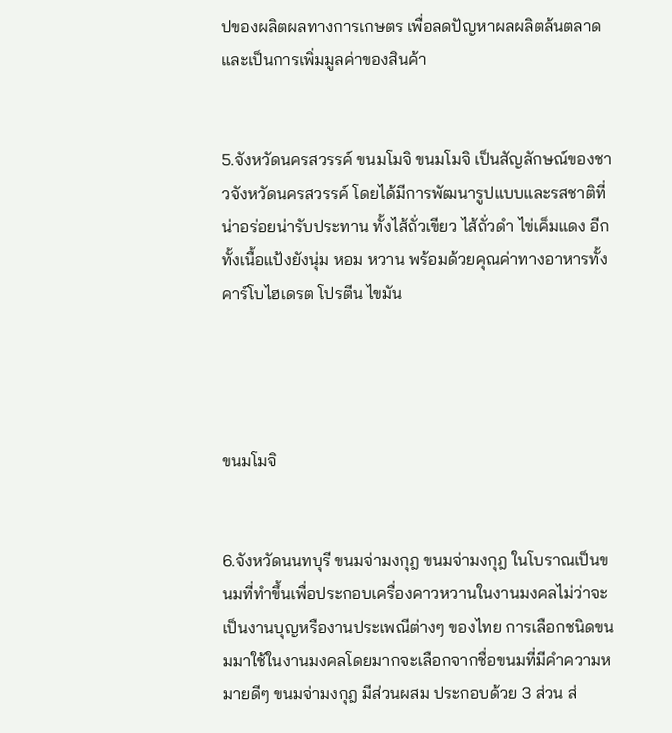ปของผลิตผลทางการเกษตร เพื่อลดปัญหาผลผลิตล้นตลาดและเป็นการเพิ่มมูลค่าของสินค้า


5.จังหวัดนครสวรรค์ ขนมโมจิ ขนมโมจิ เป็นสัญลักษณ์ของชาวจังหวัดนครสวรรค์ โดยได้มีการพัฒนารูปแบบและรสชาติที่น่าอร่อยน่ารับประทาน ทั้งไส้ถั่วเขียว ไส้ถั่วดำ ไข่เค็มแดง อีกทั้งเนื้อแป้งยังนุ่ม หอม หวาน พร้อมด้วยคุณค่าทางอาหารทั้งคาร์โบไฮเดรต โปรตีน ไขมัน




ขนมโมจิ


6.จังหวัดนนทบุรี ขนมจ่ามงกุฎ ขนมจ่ามงกุฎ ในโบราณเป็นขนมที่ทำขึ้นเพื่อประกอบเครื่องคาวหวานในงานมงคลไม่ว่าจะเป็นงานบุญหรืองานประเพณีต่างๆ ของไทย การเลือกชนิดขนมมาใช้ในงานมงคลโดยมากจะเลือกจากชื่อขนมที่มีคำความหมายดีๆ ขนมจ่ามงกุฎ มีส่วนผสม ประกอบด้วย 3 ส่วน ส่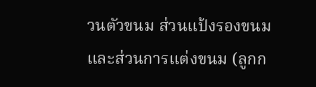วนตัวขนม ส่วนแป้งรองขนม และส่วนการแต่งขนม (ลูกก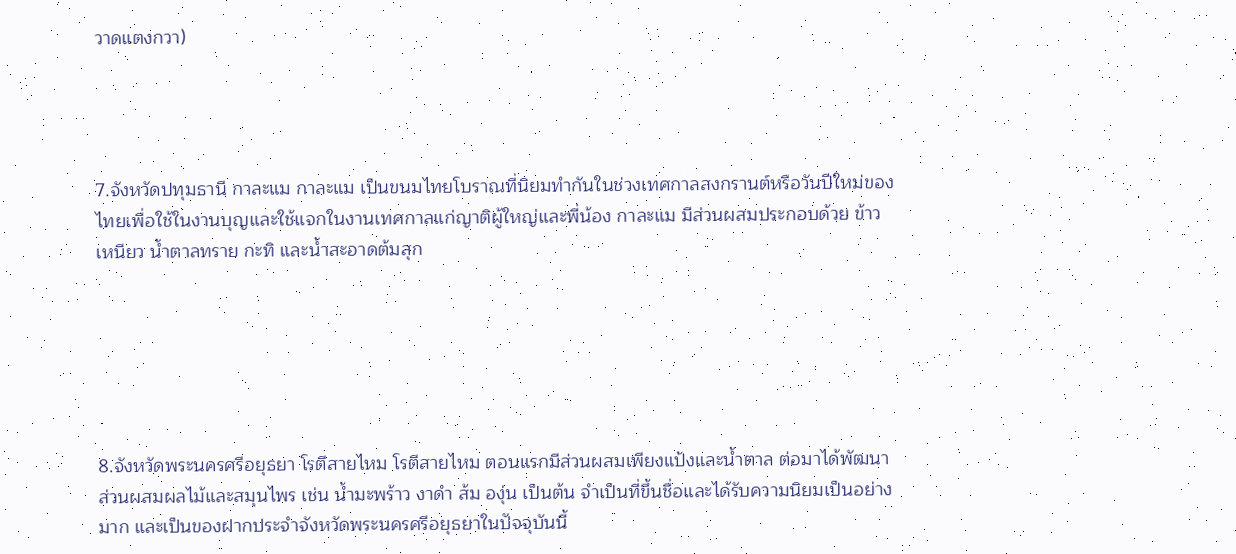วาดแตงกวา)




7.จังหวัดปทุมธานี กาละแม กาละแม เป็นขนมไทยโบราณที่นิยมทำกันในช่วงเทศกาลสงกรานต์หรือวันปีใหม่ของไทยเพื่อใช้ในงานบุญและใช้แจกในงานเทศกาลแก่ญาติผู้ใหญ่และพี่น้อง กาละแม มีส่วนผสมประกอบด้วย ข้าวเหนียว น้ำตาลทราย กะทิ และน้ำสะอาดต้มสุก






8.จังหวัดพระนครศรีอยุธยา โรตีสายไหม โรตีสายไหม ตอนแรกมีส่วนผสมเพียงแป้งและน้ำตาล ต่อมาได้พัฒนาส่วนผสมผลไม้และสมุนไพร เช่น น้ำมะพร้าว งาดำ ส้ม องุ่น เป็นต้น จำเป็นที่ขึ้นชื่อและได้รับความนิยมเป็นอย่างมาก และเป็นของฝากประจำจังหวัดพระนครศรีอยุธยาในปัจจุบันนี้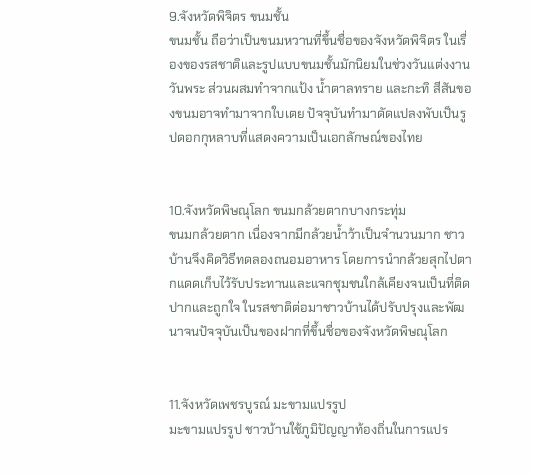9.จังหวัดพิจิตร ขนมชั้น
ขนมชั้น ถือว่าเป็นขนมหวานที่ขึ้นชื่อของจังหวัดพิจิตร ในเรื่องของรสชาติและรูปแบบขนมชั้นมักนิยมในช่วงวันแต่งงาน วันพระ ส่วนผสมทำจากแป้ง น้ำตาลทราย และกะทิ สีสันของขนมอาจทำมาจากใบเตย ปัจจุบันทำมาดัดแปลงพับเป็นรูปดอกกุหลาบที่แสดงความเป็นเอกลักษณ์ของไทย


10.จังหวัดพิษณุโลก ขนมกล้วยตากบางกระทุ่ม
ขนมกล้วยตาก เนื่องจากมีกล้วยน้ำว้าเป็นจำนวนมาก ชาวบ้านจึงคิดวิธีทดลองถนอมอาหาร โดยการนำกล้วยสุกไปตากแดดเก็บไว้รับประทานและแจกชุมชนใกล้เคียงจนเป็นที่ติดปากและถูกใจ ในรสชาติต่อมาชาวบ้านได้ปรับปรุงและพัฒนาจนปัจจุบันเป็นของฝากที่ขึ้นชื่อของจังหวัดพิษณุโลก


11.จังหวัดเพชรบูรณ์ มะขามแปรรูป
มะขามแปรรูป ชาวบ้านใช้ภูมิปัญญาท้องถิ่นในการแปร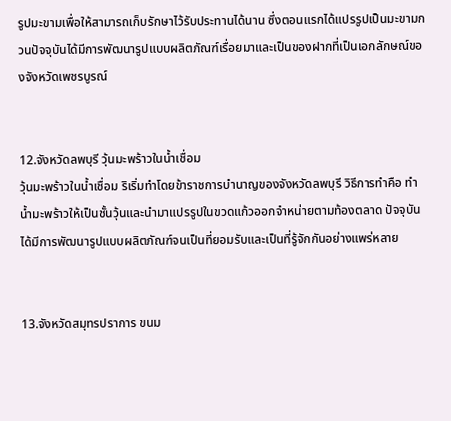รูปมะขามเพื่อให้สามารถเก็บรักษาไว้รับประทานได้นาน ซึ่งตอนแรกได้แปรรูปเป็นมะขามกวนปัจจุบันได้มีการพัฒนารูปแบบผลิตภัณฑ์เรื่อยมาและเป็นของฝากที่เป็นเอกลักษณ์ของจังหวัดเพชรบูรณ์


12.จังหวัดลพบุรี วุ้นมะพร้าวในน้ำเชื่อม
วุ้นมะพร้าวในน้ำเชื่อม ริเริ่มทำโดยข้าราชการบำนาญของจังหวัดลพบุรี วิธีการทำคือ ทำน้ำมะพร้าวให้เป็นชั้นวุ้นและนำมาแปรรูปในขวดแก้วออกจำหน่ายตามท้องตลาด ปัจจุบันได้มีการพัฒนารูปแบบผลิตภัณฑ์จนเป็นที่ยอมรับและเป็นที่รู้จักกันอย่างแพร่หลาย


13.จังหวัดสมุทรปราการ ขนม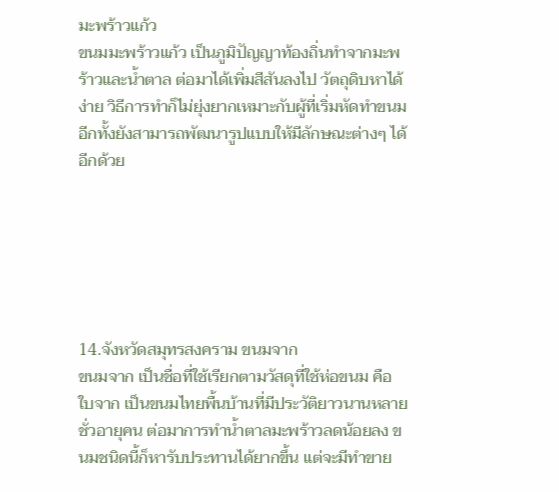มะพร้าวแก้ว
ขนมมะพร้าวแก้ว เป็นภูมิปัญญาท้องถิ่นทำจากมะพร้าวและน้ำตาล ต่อมาได้เพิ่มสีสันลงไป วัตถุดิบหาได้ง่าย วิธีการทำก็ไม่ยุ่งยากเหมาะกับผู้ที่เริ่มหัดทำขนม อีกทั้งยังสามารถพัฒนารูปแบบให้มีลักษณะต่างๆ ได้อีกด้วย






14.จังหวัดสมุทรสงคราม ขนมจาก
ขนมจาก เป็นชื่อที่ใช้เรียกตามวัสดุที่ใช้ห่อขนม คือ ใบจาก เป็นขนมไทยพื้นบ้านที่มีประวัติยาวนานหลายชั่วอายุคน ต่อมาการทำน้ำตาลมะพร้าวลดน้อยลง ขนมชนิดนี้ก็หารับประทานได้ยากขึ้น แต่จะมีทำขาย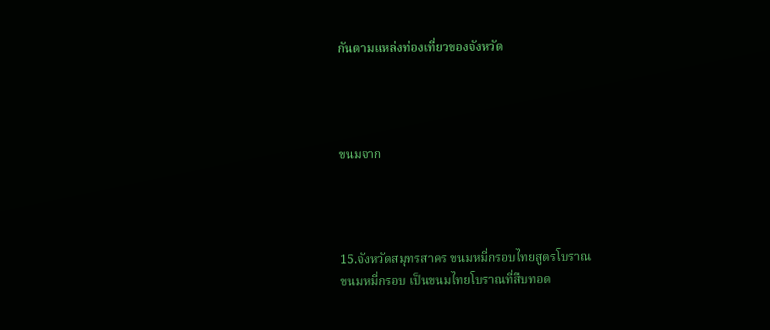กันตามแหล่งท่องเที่ยวของจังหวัด




ขนมจาก




15.จังหวัดสมุทรสาคร ขนมหมี่กรอบไทยสูตรโบราณ
ขนมหมี่กรอบ เป็นขนมไทยโบราณที่สืบทอด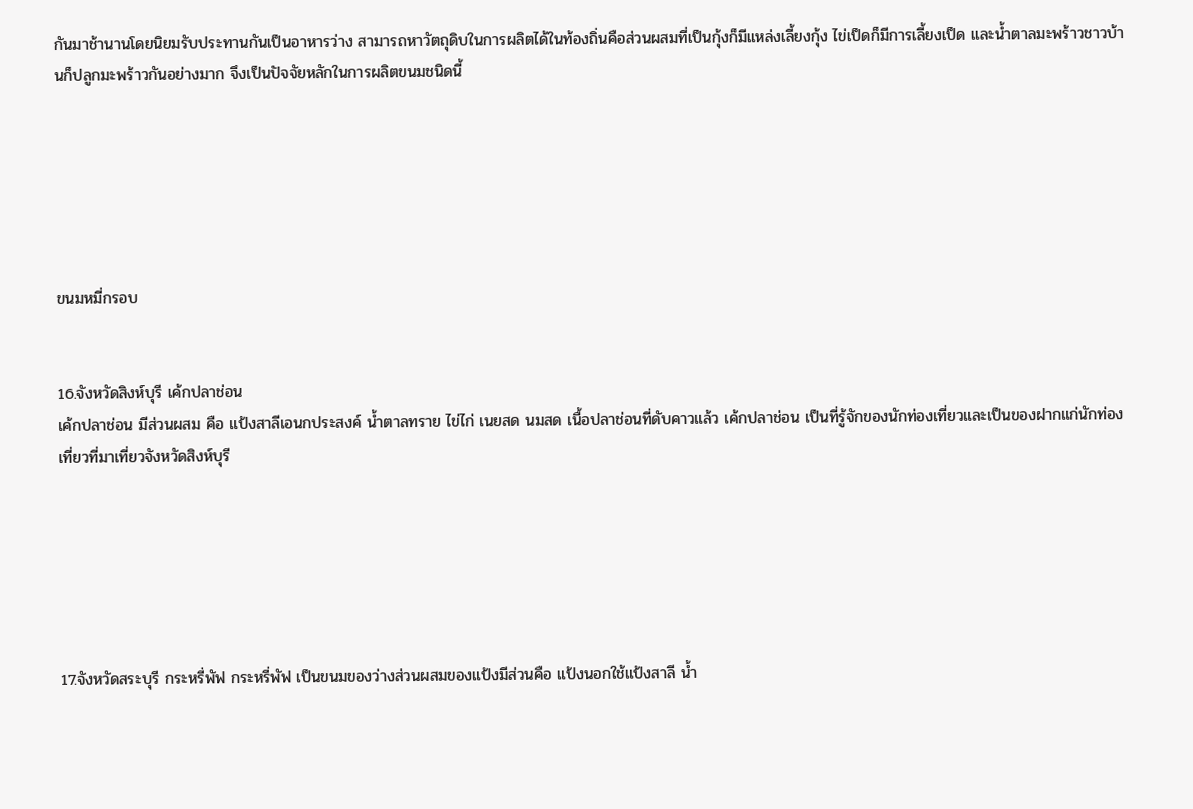กันมาช้านานโดยนิยมรับประทานกันเป็นอาหารว่าง สามารถหาวัตถุดิบในการผลิตได้ในท้องถิ่นคือส่วนผสมที่เป็นกุ้งก็มีแหล่งเลี้ยงกุ้ง ไข่เป็ดก็มีการเลี้ยงเป็ด และน้ำตาลมะพร้าวชาวบ้านก็ปลูกมะพร้าวกันอย่างมาก จึงเป็นปัจจัยหลักในการผลิตขนมชนิดนี้






ขนมหมี่กรอบ


16.จังหวัดสิงห์บุรี เค้กปลาช่อน
เค้กปลาช่อน มีส่วนผสม คือ แป้งสาลีเอนกประสงค์ น้ำตาลทราย ไข่ไก่ เนยสด นมสด เนื้อปลาช่อนที่ดับคาวแล้ว เค้กปลาช่อน เป็นที่รู้จักของนักท่องเที่ยวและเป็นของฝากแก่นักท่องเที่ยวที่มาเที่ยวจังหวัดสิงห์บุรี






17.จังหวัดสระบุรี กระหรี่พัฟ กระหรี่พัฟ เป็นขนมของว่างส่วนผสมของแป้งมีส่วนคือ แป้งนอกใช้แป้งสาลี น้ำ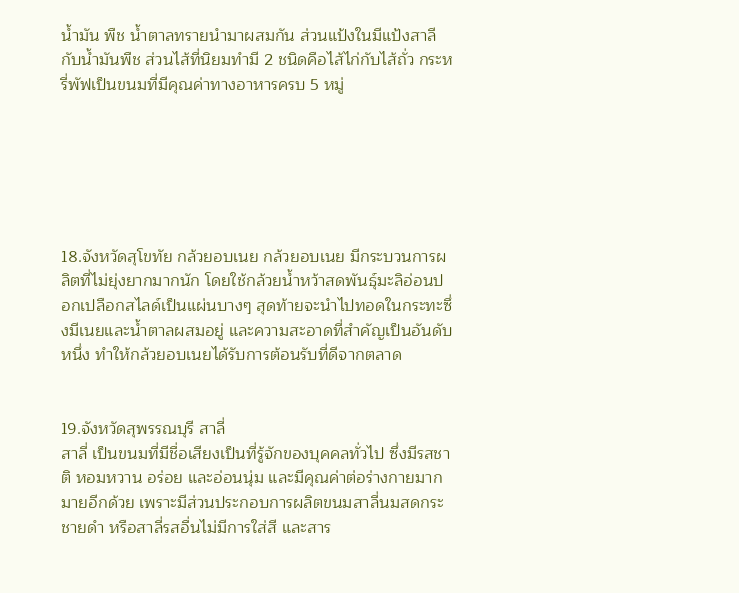น้ำมัน พืช น้ำตาลทรายนำมาผสมกัน ส่วนแป้งในมีแป้งสาลีกับน้ำมันพืช ส่วนไส้ที่นิยมทำมี 2 ชนิดคือไส้ไก่กับไส้ถั่ว กระหรี่พัฟเป็นขนมที่มีคุณค่าทางอาหารครบ 5 หมู่






18.จังหวัดสุโขทัย กล้วยอบเนย กล้วยอบเนย มีกระบวนการผลิตที่ไม่ยุ่งยากมากนัก โดยใช้กล้วยน้ำหว้าสดพันธุ์มะลิอ่อนปอกเปลือกสไลด์เป็นแผ่นบางๆ สุดท้ายจะนำไปทอดในกระทะซึ่งมีเนยและน้ำตาลผสมอยู่ และความสะอาดที่สำคัญเป็นอันดับหนึ่ง ทำให้กล้วยอบเนยได้รับการต้อนรับที่ดีจากตลาด


19.จังหวัดสุพรรณบุรี สาลี่
สาลี่ เป็นขนมที่มีชื่อเสียงเป็นที่รู้จักของบุคคลทั่วไป ซึ่งมีรสชาติ หอมหวาน อร่อย และอ่อนนุ่ม และมีคุณค่าต่อร่างกายมากมายอีกด้วย เพราะมีส่วนประกอบการผลิตขนมสาลี่นมสดกระชายดำ หรือสาลี่รสอื่นไม่มีการใส่สี และสาร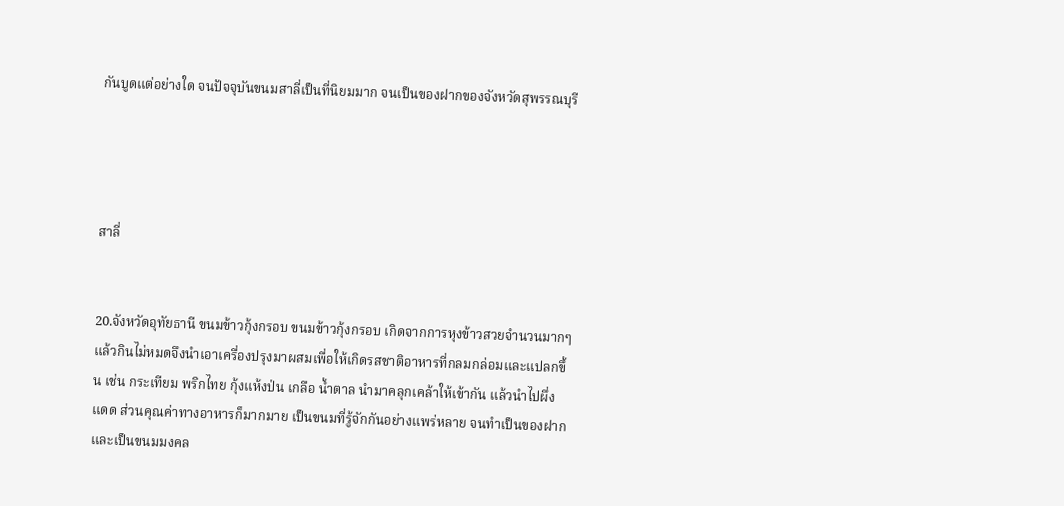กันบูดแต่อย่างใด จนปัจจุบันขนมสาลี่เป็นที่นิยมมาก จนเป็นของฝากของจังหวัดสุพรรณบุรี




สาลี่


20.จังหวัดอุทัยธานี ขนมข้าวกุ้งกรอบ ขนมข้าวกุ้งกรอบ เกิดจากการหุงข้าวสวยจำนวนมากๆแล้วกินไม่หมดจึงนำเอาเครื่องปรุงมาผสมเพื่อให้เกิดรสชาติอาหารที่กลมกล่อมและแปลกขึ้น เช่น กระเทียม พริกไทย กุ้งแห้งป่น เกลือ น้ำตาล นำมาคลุกเคล้าให้เข้ากัน แล้วนำไปผึ่งแดด ส่วนคุณค่าทางอาหารก็มากมาย เป็นขนมที่รู้จักกันอย่างแพร่หลาย จนทำเป็นของฝาก และเป็นขนมมงคล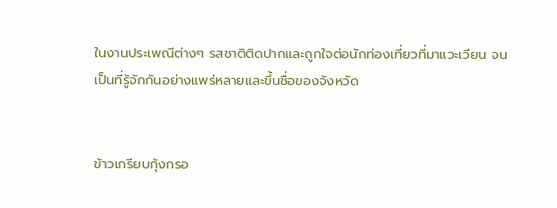ในงานประเพณีต่างๆ รสชาติติดปากและถูกใจต่อนักท่องเที่ยวที่มาแวะเวียน จนเป็นที่รู้จักกันอย่างแพร่หลายและขึ้นชื่อของจังหวัด


ข้าวเกรียบกุ้งกรอ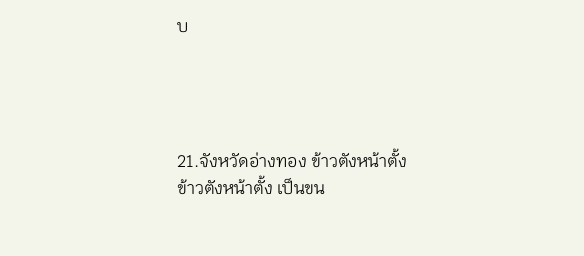บ




21.จังหวัดอ่างทอง ข้าวตังหน้าตั้ง
ข้าวตังหน้าตั้ง เป็นขน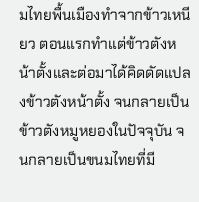มไทยพื้นเมืองทำจากข้าวเหนียว ตอนแรกทำแต่ข้าวตังหน้าตั้งและต่อมาได้คิดดัดแปลงข้าวตังหน้าตั้ง จนกลายเป็นข้าวตังหมูหยองในปัจจุบัน จนกลายเป็นขนมไทยที่มี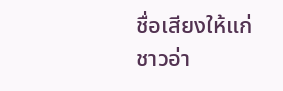ชื่อเสียงให้แก่ชาวอ่า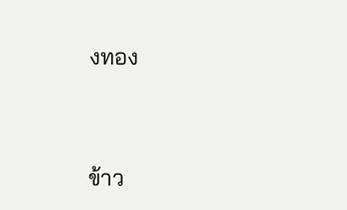งทอง




ข้าว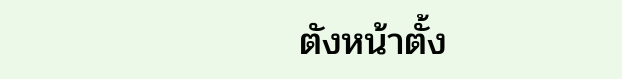ตังหน้าตั้ง